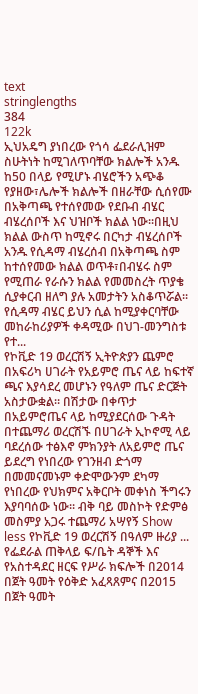text
stringlengths
384
122k
ኢህአዴግ ያነበረው የጎሳ ፌደራሊዝም ስሁትነት ከሚገለጥባቸው ክልሎች አንዱ ከ50 በላይ የሚሆኑ ብሄሮችን አጭቆ የያዘው፣ሌሎች ክልሎች በዘራቸው ሲሰየሙ በአቅጣጫ የተሰየመው የደቡብ ብሄር ብሄረሰቦች እና ህዝቦች ክልል ነው፡፡በዚህ ክልል ውስጥ ከሚኖሩ በርካታ ብሄረሰቦች አንዱ የሲዳማ ብሄረሰብ በአቅጣጫ ስም ከተሰየመው ክልል ወጥቶ፣በብሄሩ ስም የሚጠራ የራሱን ክልል የመመስረት ጥያቄ ሲያቀርብ ዘለግ ያሉ አመታትን አስቆጥሯል፡፡ የሲዳማ ብሄር ይህን ሲል ከሚያቀርባቸው መከራከሪያዎች ቀዳሚው በህገ-መንግስቱ የተ...
የኮቪድ 19 ወረርሽኝ ኢትዮጵያን ጨምሮ በአፍሪካ ሀገራት የአይምሮ ጤና ላይ ከፍተኛ ጫና እያሳደረ መሆኑን የዓለም ጤና ድርጅት አስታውቋል። በሽታው በቀጥታ በአይምሮጤና ላይ ከሚያደርሰው ጉዳት በተጨማሪ ወረርሽኙ በሀገራት ኢኮኖሚ ላይ ባደረሰው ተፅእኖ ምክንያት ለአይምሮ ጤና ይደረግ የነበረው የገንዘብ ድጎማ በመመናመኑም ቀድሞውንም ደካማ የነበረው የህክምና አቅርቦት መቀነስ ችግሩን እያባባሰው ነው። ብቅ ባይ መስኮት የድምፅ መስምያ አጋሩ ተጨማሪ አሣየኝ Show less የኮቪድ 19 ወረርሽኝ በዓለም ዙሪያ ...
የፌደራል ጠቅላይ ፍ/ቤት ዳኞች እና የአስተዳደር ዘርፍ የሥራ ክፍሎች በ2014 በጀት ዓመት የዕቅድ አፈጻጸምና በ2015 በጀት ዓመት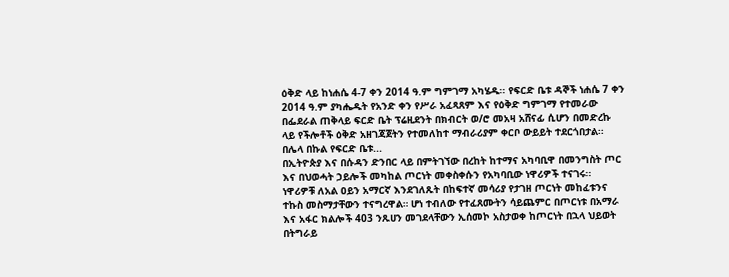ዕቅድ ላይ ከነሐሴ 4-7 ቀን 2014 ዓ.ም ግምገማ አካሄዱ፡፡ የፍርድ ቤቱ ዳኞች ነሐሴ 7 ቀን 2014 ዓ.ም ያካሔዱት የአንድ ቀን የሥራ አፈጻጸም እና የዕቅድ ግምገማ የተመራው በፌደራል ጠቅላይ ፍርድ ቤት ፕሬዚደንት በክብርት ወ/ሮ መአዛ አሸናፊ ሲሆን በመድረኩ ላይ የችሎቶች ዕቅድ አዘገጃጀትን የተመለከተ ማብራሪያም ቀርቦ ውይይት ተደርጎበታል፡፡ በሌላ በኩል የፍርድ ቤቱ...
በኢትዮጵያ እና በሱዳን ድንበር ላይ በምትገኘው በረከት ከተማና አካባቢዋ በመንግስት ጦር እና በህወሓት ኃይሎች መካከል ጦርነት መቀስቀሱን የአካባቢው ነዋሪዎች ተናገሩ፡፡ ነዋሪዎቹ ለአል ዐይን አማርኛ እንደገለጹት በከፍተኛ መሳሪያ የታገዘ ጦርነት መከፈቱንና ተኩስ መስማታቸውን ተናግረዋል። ሆነ ተብለው የተፈጸሙትን ሳይጨምር በጦርነቱ በአማራ እና አፋር ክልሎች 403 ንጹሀን መገደላቸውን ኢሰመኮ አስታወቀ ከጦርነት በኋላ ህይወት በትግራይ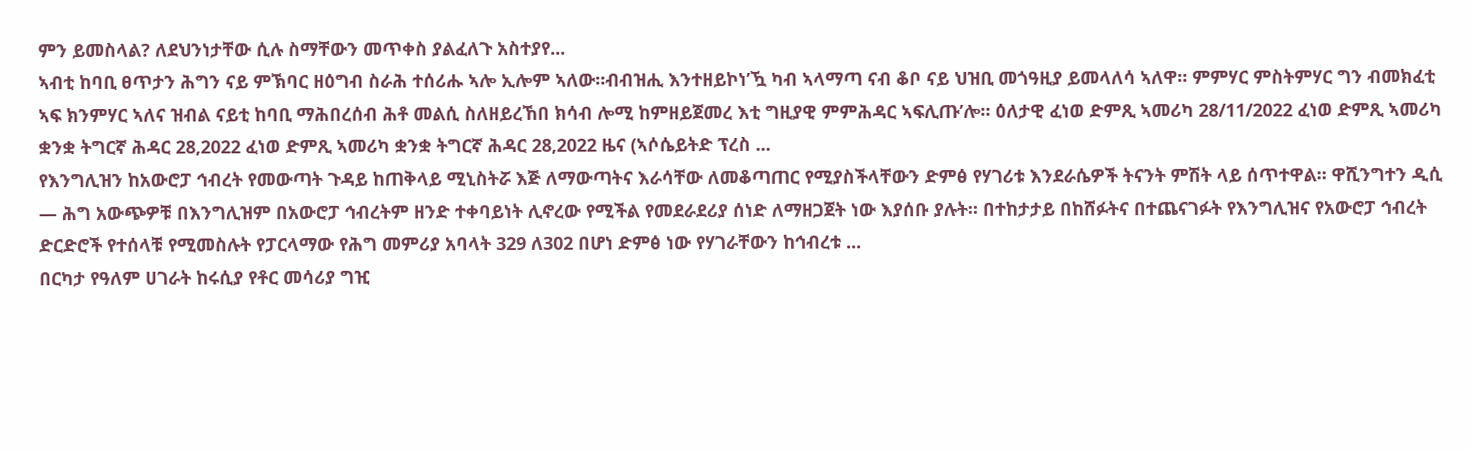ምን ይመስላል? ለደህንነታቸው ሲሉ ስማቸውን መጥቀስ ያልፈለጉ አስተያየ...
ኣብቲ ከባቢ ፀጥታን ሕግን ናይ ምኽባር ዘዕግብ ስራሕ ተሰሪሑ ኣሎ ኢሎም ኣለው።ብብዝሒ እንተዘይኮነ’ዃ ካብ ኣላማጣ ናብ ቆቦ ናይ ህዝቢ መጎዓዚያ ይመላለሳ ኣለዋ። ምምሃር ምስትምሃር ግን ብመክፈቲ ኣፍ ክንምሃር ኣለና ዝብል ናይቲ ከባቢ ማሕበረሰብ ሕቶ መልሲ ስለዘይረኸበ ክሳብ ሎሚ ከምዘይጀመረ እቲ ግዚያዊ ምምሕዳር ኣፍሊጡ’ሎ። ዕለታዊ ፈነወ ድምጺ ኣመሪካ 28/11/2022 ፈነወ ድምጺ ኣመሪካ ቋንቋ ትግርኛ ሕዳር 28,2022 ፈነወ ድምጺ ኣመሪካ ቋንቋ ትግርኛ ሕዳር 28,2022 ዜና (ኣሶሴይትድ ፕረስ ...
የእንግሊዝን ከአውሮፓ ኅብረት የመውጣት ጉዳይ ከጠቅላይ ሚኒስትሯ እጅ ለማውጣትና እራሳቸው ለመቆጣጠር የሚያስችላቸውን ድምፅ የሃገሪቱ እንደራሴዎች ትናንት ምሽት ላይ ሰጥተዋል። ዋሺንግተን ዲሲ — ሕግ አውጭዎቹ በእንግሊዝም በአውሮፓ ኅብረትም ዘንድ ተቀባይነት ሊኖረው የሚችል የመደራደሪያ ሰነድ ለማዘጋጀት ነው እያሰቡ ያሉት። በተከታታይ በከሸፉትና በተጨናገፉት የእንግሊዝና የአውሮፓ ኅብረት ድርድሮች የተሰላቹ የሚመስሉት የፓርላማው የሕግ መምሪያ አባላት 329 ለ302 በሆነ ድምፅ ነው የሃገራቸውን ከኅብረቱ ...
በርካታ የዓለም ሀገራት ከሩሲያ የቶር መሳሪያ ግዢ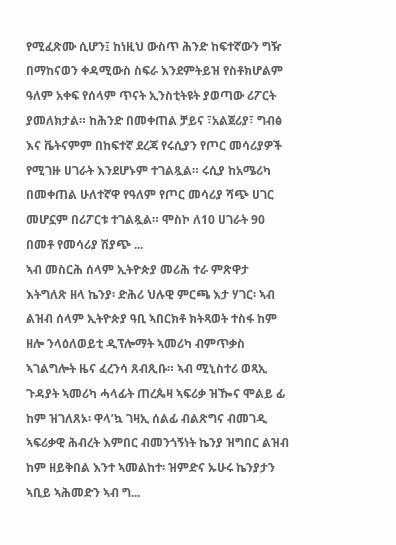የሚፈጽሙ ሲሆን፤ ከነዚህ ውስጥ ሕንድ ከፍተኛውን ግዥ በማከናወን ቀዳሚውስ ስፍራ እንደምትይዝ የስቶክሆልም ዓለም አቀፍ የሰላም ጥናት ኢንስቲትዩት ያወጣው ሪፖርት ያመለክታል። ከሕንድ በመቀጠል ቻይና ፣አልጀሪያ፣ ግብፅ እና ቬትናምም በከፍተኛ ደረጃ የሩሲያን የጦር መሳሪያዎች የሚገዙ ሀገራት እንደሆኑም ተገልጿል። ሩሲያ ከአሜሪካ በመቀጠል ሁለተኛዋ የዓለም የጦር መሳሪያ ሻጭ ሀገር መሆኗም በሪፖርቱ ተገልጿል። ሞስኮ ለ10 ሀገራት 90 በመቶ የመሳሪያ ሽያጭ ...
ኣብ መስርሕ ሰላም ኢትዮጵያ መሪሕ ተራ ምጽዋታ እትግለጽ ዘላ ኬንያ፡ ድሕሪ ህሉዊ ምርጫ እታ ሃገር፡ ኣብ ልዝብ ሰላም ኢትዮጵያ ዓቢ ኣበርክቶ ክትጻወት ተስፋ ከም ዘሎ ንላዕለወይቲ ዲፕሎማት ኣመሪካ ብምጥቃስ ኣገልግሎት ዜና ፈረንሳ ጸብጺቡ። ኣብ ሚኒስተሪ ወጻኢ ጉዳያት ኣመሪካ ሓላፊት ጠረጴዛ ኣፍሪቃ ዝዀና ሞልይ ፊ ከም ዝገለጸኦ፡ ዋላ’ኳ ገዛኢ ሰልፊ ብልጽግና ብመገዲ ኣፍሪቃዊ ሕብረት እምበር ብመንጎኝነት ኬንያ ዝግበር ልዝብ ከም ዘይቅበል እንተ ኣመልከተ፡ ዝምድና ኡሁሩ ኬንያታን ኣቢይ ኣሕመድን ኣብ ግ...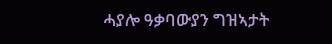ሓያሎ ዓቃባውያን ግዝኣታት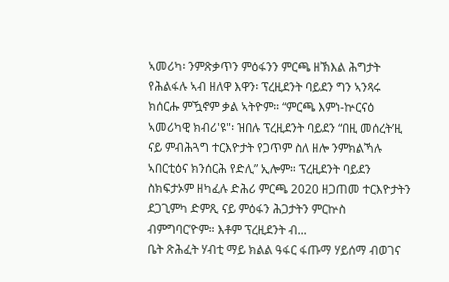ኣመሪካ፡ ንምጽቃጥን ምዕፋንን ምርጫ ዘኽእል ሕግታት የሕልፋሉ ኣብ ዘለዋ እዋን፡ ፕረዚደንት ባይደን ግን ኣንጻሩ ክሰርሑ ምዃኖም ቃል ኣትዮም። “ምርጫ እምነ-ኵርናዕ ኣመሪካዊ ክብሪ'ዩ"፡ ዝበሉ ፕረዚደንት ባይደን “በዚ መሰረት’ዚ ናይ ምብሕጓግ ተርእዮታት የጋጥም ስለ ዘሎ ንምክልኻሉ ኣበርቲዕና ክንሰርሕ የድሊ” ኢሎም። ፕረዚደንት ባይደን ስክፍታኦም ዘካፈሉ ድሕሪ ምርጫ 2020 ዘጋጠመ ተርእዮታትን ደጋጊምካ ድምጺ ናይ ምዕፋን ሕጋታትን ምርኵስ ብምግባር’ዮም። እቶም ፕረዚደንት ብ...
ቤት ጽሕፈት ሃብቲ ማይ ክልል ዓፋር ፋጡማ ሃይሰማ ብወገና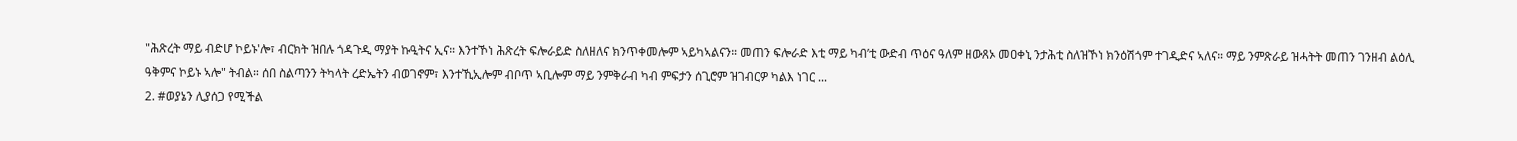"ሕጽረት ማይ ብድሆ ኮይኑ'ሎ፣ ብርክት ዝበሉ ጎዳጉዲ ማያት ኩዒትና ኢና። እንተኾነ ሕጽረት ፍሎራይድ ስለዘለና ክንጥቀመሎም ኣይካኣልናን። መጠን ፍሎራድ እቲ ማይ ካብ’ቲ ውድብ ጥዕና ዓለም ዘውጸኦ መዐቀኒ ንታሕቲ ስለዝኾነ ክንዕሽጎም ተገዲድና ኣለና። ማይ ንምጽራይ ዝሓትት መጠን ገንዘብ ልዕሊ ዓቅምና ኮይኑ ኣሎ" ትብል። ሰበ ስልጣንን ትካላት ረድኤትን ብወገኖም፣ እንተኺኢሎም ብቦጥ ኣቢሎም ማይ ንምቅራብ ካብ ምፍታን ሰጊሮም ዝገብርዎ ካልእ ነገር ...
2. #ወያኔን ሊያሰጋ የሚችል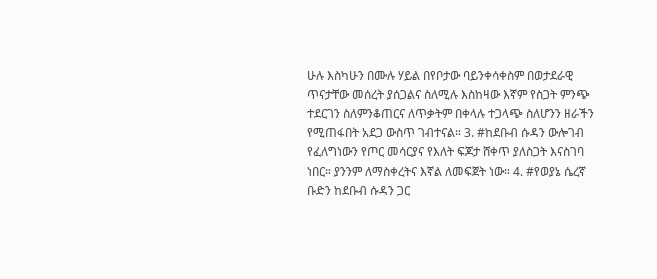ሁሉ እስካሁን በሙሉ ሃይል በየቦታው ባይንቀሳቀስም በወታደራዊ ጥናታቸው መሰረት ያሰጋልና ስለሚሉ እስከዛው እኛም የስጋት ምንጭ ተደርገን ስለምንቆጠርና ለጥቃትም በቀላሉ ተጋላጭ ስለሆንን ዘራችን የሚጠፋበት አደጋ ውስጥ ገብተናል። 3. #ከደቡብ ሱዳን ውሎገብ የፈለግነውን የጦር መሳርያና የእለት ፍጆታ ሸቀጥ ያለስጋት እናስገባ ነበር። ያንንም ለማስቀረትና እኛል ለመፍጀት ነው። 4. #የወያኔ ሴረኛ ቡድን ከደቡብ ሱዳን ጋር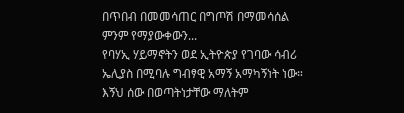በጥበብ በመመሳጠር በግጦሽ በማመሳሰል ምንም የማያውቀውን...
የባሃኢ ሃይማኖትን ወደ ኢትዮጵያ የገባው ሳብሪ ኤሊያስ በሚባሉ ግብፃዊ አማኝ አማካኝነት ነው። እኝህ ሰው በወጣትነታቸው ማለትም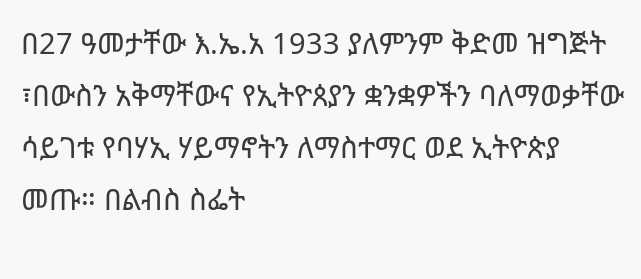በ27 ዓመታቸው እ.ኤ.አ 1933 ያለምንም ቅድመ ዝግጅት ፣በውስን አቅማቸውና የኢትዮጰያን ቋንቋዎችን ባለማወቃቸው ሳይገቱ የባሃኢ ሃይማኖትን ለማስተማር ወደ ኢትዮጵያ መጡ። በልብስ ስፌት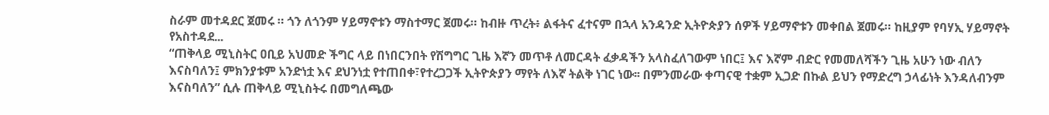ስራም መተዳደር ጀመሩ ። ጎን ለጎንም ሃይማኖቱን ማስተማር ጀመሩ። ከብዙ ጥረት፥ ልፋትና ፈተናም በኋላ አንዳንድ ኢትዮጵያን ሰዎች ሃይማኖቱን መቀበል ጀመሩ። ከዚያም የባሃኢ ሃይማኖት የአስተዳደ...
“ጠቅላይ ሚኒስትር ዐቢይ አህመድ ችግር ላይ በነበርንበት የሽግግር ጊዜ እኛን መጥቶ ለመርዳት ፈቃዳችን አላስፈለገውም ነበር፤ እና እኛም ብድር የመመለሻችን ጊዜ አሁን ነው ብለን እናስባለን፤ ምክንያቱም አንድነቷ እና ደህንነቷ የተጠበቀ፣የተረጋጋች ኢትዮጵያን ማየት ለእኛ ትልቅ ነገር ነው፡፡ በምንመራው ቀጣናዊ ተቋም ኢጋድ በኩል ይህን የማድረግ ኃላፊነት እንዳለብንም እናስባለን” ሲሉ ጠቅላይ ሚኒስትሩ በመግለጫው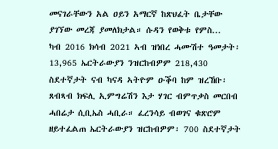መናገራቸውን አል ዐይን አማርኛ ከጽህፈት ቤታቸው ያገኘው መረጃ ያመለክታል። ሱዳን የወቅቱ የምስ...
ካብ 2016 ክሳብ 2021 ኣብ ዝነበረ ሓሙሽተ ዓመታት፡ 13,965 ኤርትራውያን ንዝርከብዎም 218,430 ስደተኛታት ናብ ካናዳ ኣትዮም ዑቕባ ከም ዝረኸቡ፡ ጸብጻብ ክፍሊ ኢምግሬሽን እታ ሃገር ብምጥቃስ መርበብ ሓበሬታ ሲቢኤስ ሓቢራ። ፈረንሳይ ብወገና ቁጽሮም ዘይተፈልጠ ኤርትራውያን ዝርከብዎም፡ 700 ስደተኛታት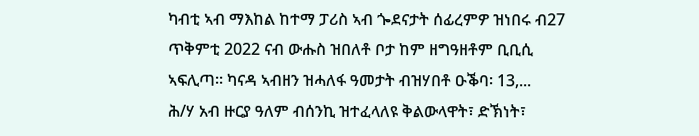ካብቲ ኣብ ማእከል ከተማ ፓሪስ ኣብ ጐደናታት ሰፊረምዎ ዝነበሩ ብ27 ጥቅምቲ 2022 ናብ ውሑስ ዝበለቶ ቦታ ከም ዘግዓዘቶም ቢቢሲ ኣፍሊጣ። ካናዳ ኣብዘን ዝሓለፋ ዓመታት ብዝሃበቶ ዑቕባ፡ 13,...
ሕ/ሃ አብ ዙርያ ዓለም ብሰንኪ ዝተፈላለዩ ቅልውላዋት፣ ድኽነት፣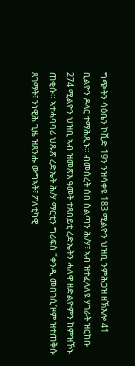ግጭትን ሳዕቤን ኮቪድ 19ን ንዝሳቀዩ 183 ሚልዮን ህዝቢ ንምሕጋዝ ዘኽእሎ 41 ቢልዮን ዶላር ተማሕጺኑ። ብመሰረት ሰበ ስልጣን ሕ/ሃ፣ ኣብ ዝተፈላለዩ ሃገራት ዝርከቡ 274 ሚልዮን ህዝቢ ኣብ ዝመጽእ ዓመት ተጸበይቲ ረድኤትን ሓለዋ ዘድልዮምን ከምዝኾኑ ጠቂሱ። ኣተሓባባሪ ህጹጽ ረድኤት ሕ/ሃ ማርቲን ግሪፍስ "ቀንዲ መበገሲ’ዞም ዝተጠቅሱ ጸገማት፣ ንነዊሕ ጊዜ ዝጸንሑ ውግኣት፣ ፖለቲካዊ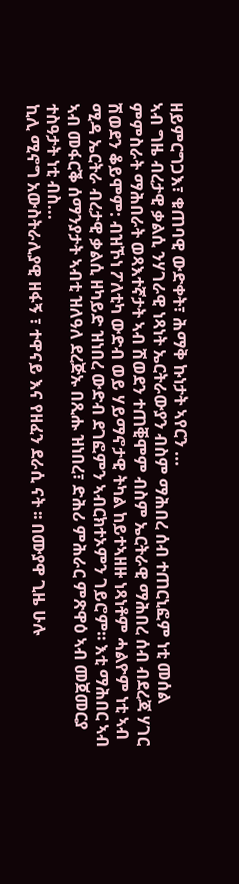ዘይምርግጋእ፣ ቁጠባዊ ውድቀት፣ ሕማቅ ኩነታት ኣየርን ...
ኣብ ግዜ ብረታዊ ቃልሲ ንሃገራዊ ነጻነት ኤርትራውያን ብስም ማሕበረ ሰብ ተጠርኒፎም ነቲ መሰል ምምስራት ማሕበራት ወጻእተኛታት ኣብ ሽወደን ተጠቒሞም ብስም ኤርትራዊ ማሕበረ ሰብ ብደረጃ ሃገር ሽወደን ቆይሞም: ብዝኾነ ፖለቲካ ውድብ ወይ ሃይማኖታዊ ትካል ከይተኣዘዙ ነጻነቶም ሓልዮም ነቲ ኣብ ሚዳ ኤርትራ ብረታዊ ቃልሲ ዘካይድ ዝነበረ ውድብ ደገፎምን ኣብርክተኦምን ገይሮም። እቲ ማሕበር ኣብ ኣብ መፋርቕ ሰማንያታት ኣብቲ ዝለዓለ ደረጅኡ በጺሑ ዝነበረ፣ ድሕሪ ምሕራር ምጽዋዕ ኣብ መጀመርያ ተስዓታት ነቲ ብስ...
ኪሊ ሚኖግ አውስትራሊያዊ ዘፋኝ ፣ ተዋናይ እና የዘፈን ደራሲ ናት ፡፡ በሙያዋ ጊዜ ሁሉ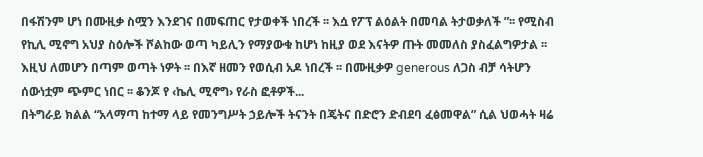በፋሽንም ሆነ በሙዚቃ ስሟን እንደገና በመፍጠር የታወቀች ነበረች ፡፡ እሷ የፖፕ ልዕልት በመባል ትታወቃለች ”፡፡ የሚስብ የኪሊ ሚኖግ አህያ ስዕሎች ሾልከው ወጣ ካይሊን የማያውቁ ከሆነ ከዚያ ወደ እናትዎ ጡት መመለስ ያስፈልግዎታል ፡፡ እዚህ ለመሆን በጣም ወጣት ነዎት ፡፡ በእኛ ዘመን የወሲብ አዶ ነበረች ፡፡ በሙዚቃዎ generous ለጋስ ብቻ ሳትሆን ሰውነቷም ጭምር ነበር ፡፡ ቆንጆ የ ‹ኬሊ ሚኖግ› የራስ ፎቶዎች...
በትግራይ ክልል “አላማጣ ከተማ ላይ የመንግሥት ኃይሎች ትናንት በጄትና በድሮን ድብደባ ፈፅመዋል” ሲል ህወሓት ዛሬ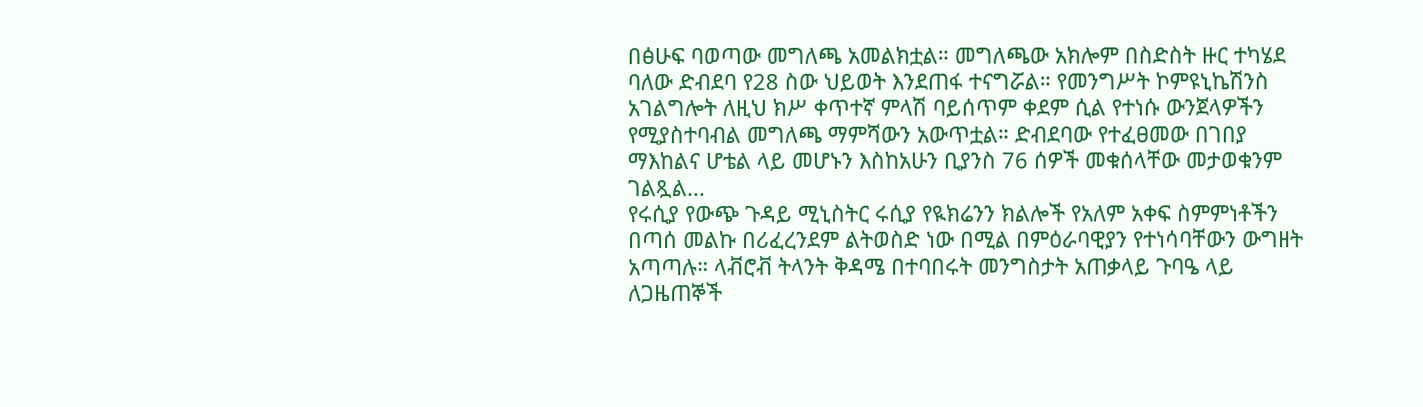በፅሁፍ ባወጣው መግለጫ አመልክቷል። መግለጫው አክሎም በስድስት ዙር ተካሄደ ባለው ድብደባ የ28 ስው ህይወት እንደጠፋ ተናግሯል። የመንግሥት ኮምዩኒኬሽንስ አገልግሎት ለዚህ ክሥ ቀጥተኛ ምላሽ ባይሰጥም ቀደም ሲል የተነሱ ውንጀላዎችን የሚያስተባብል መግለጫ ማምሻውን አውጥቷል። ድብደባው የተፈፀመው በገበያ ማእከልና ሆቴል ላይ መሆኑን እስከአሁን ቢያንስ 76 ሰዎች መቁሰላቸው መታወቁንም ገልጿል...
የሩሲያ የውጭ ጉዳይ ሚኒስትር ሩሲያ የዪክሬንን ክልሎች የአለም አቀፍ ስምምነቶችን በጣሰ መልኩ በሪፈረንደም ልትወስድ ነው በሚል በምዕራባዊያን የተነሳባቸውን ውግዘት አጣጣሉ። ላቭሮቭ ትላንት ቅዳሜ በተባበሩት መንግስታት አጠቃላይ ጉባዔ ላይ ለጋዜጠኞች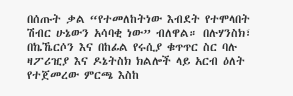በሰጡት ቃል “የተመለከትነው እብደት የተሞላበት ሽብር ሁኔውን አሳባቂ ነው” ብለዋል። በሉሃንስክ፣ በኬኼርሶን እና በከፊል የሩሲያ ቁጥጥር ስር ባሉ ዛፖሪዢያ እና ዶኔትስክ ክልሎች ላይ አርብ ዕለት የተጀመረው ምርጫ እስከ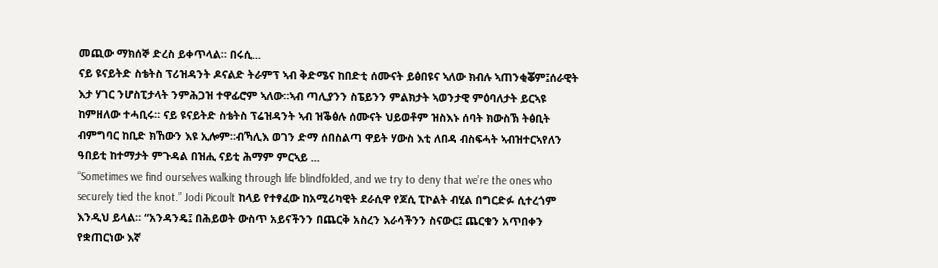መጪው ማክሰኞ ድረስ ይቀጥላል። በሩሲ...
ናይ ዩናይትድ ስቴትስ ፕሪዝዳንት ዶናልድ ትራምፕ ኣብ ቅድሜና ከበድቲ ሰሙናት ይፅበዩና ኣለው ክብሉ ኣጠንቂቖም፤ሰራዊት እታ ሃገር ንሆስፒታላት ንምሕጋዝ ተዋፊሮም ኣለው።ኣብ ጣሊያንን ስፔይንን ምልክታት ኣወንታዊ ምዕባለታት ይርኣዩ ከምዘለው ተሓቢሩ። ናይ ዩናይትድ ስቴትስ ፕሬዝዳንት ኣብ ዝቕፅሉ ሰሙናት ህይወቶም ዝስእኑ ሰባት ክውስኽ ትፅቢት ብምግባር ከቢድ ክኸውን እዩ ኢሎም።ብኻሊእ ወገን ድማ ሰበስልጣ ዋይት ሃውስ እቲ ለበዳ ብስፍሓት ኣብዝተርኣየለን ዓበይቲ ከተማታት ምጉዳል በዝሒ ናይቲ ሕማም ምርኣይ ...
“Sometimes we find ourselves walking through life blindfolded, and we try to deny that we’re the ones who securely tied the knot.” Jodi Picoult ከላይ የተፃፈው ከአሚሪካዊት ደራሲዋ የጆሲ ፒኮልት ብሂል በግርድፉ ሲተረጎም እንዲህ ይላል። “አንዳንዴ፤ በሕይወት ውስጥ አይናችንን በጨርቅ አስረን እራሳችንን ስናውር፤ ጨርቁን አጥበቀን የቋጠርነው እኛ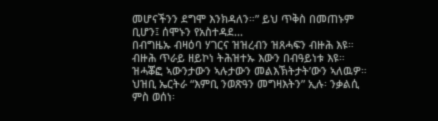መሆናችንን ደግሞ እንክዳለን።” ይህ ጥቅስ በመጠኑም ቢሆን፤ ሰሞኑን የአስተዳደ...
በብግዜኡ ብዛዕባ ሃገርና ዝዝረብን ዝጸሓፍን ብዙሕ እዩ። ብዙሕ ጥራይ ዘይኮነ ትሕዝተኡ እውን በብዓይነቱ እዩ። ዝሓቖፎ ኣውንታውን ኣሉታውን መልእኽትታት’ውን ኣለዉዎ። ህዝቢ ኤርትራ “እምቢ ንወጽዓን መግዛእትን” ኢሉ፡ ንቃልሲ ምስ ወሰነ፡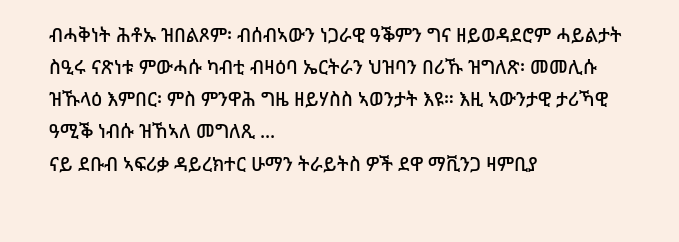ብሓቅነት ሕቶኡ ዝበልጾም፡ ብሰብኣውን ነጋራዊ ዓቕምን ግና ዘይወዳደሮም ሓይልታት ስዒሩ ናጽነቱ ምውሓሱ ካብቲ ብዛዕባ ኤርትራን ህዝባን በሪኹ ዝግለጽ፡ መመሊሱ ዝኹላዕ እምበር፡ ምስ ምንዋሕ ግዜ ዘይሃስስ ኣወንታት እዩ። እዚ ኣውንታዊ ታሪኻዊ ዓሚቕ ነብሱ ዝኸኣለ መግለጺ ...
ናይ ደቡብ ኣፍሪቃ ዳይረክተር ሁማን ትራይትስ ዎች ደዋ ማቪንጋ ዛምቢያ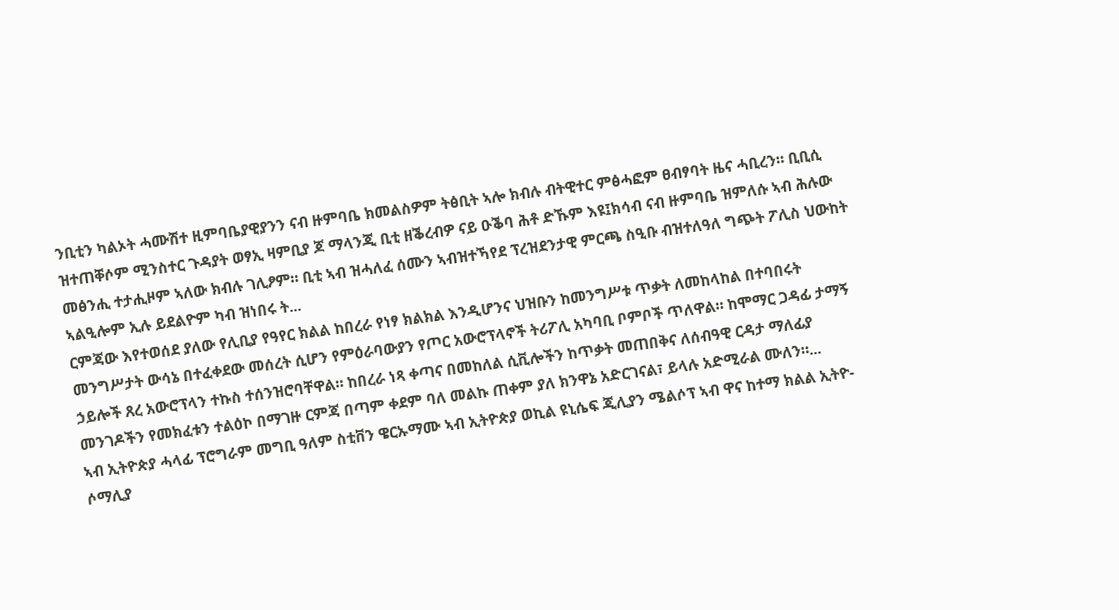ንቢቲን ካልኦት ሓሙሽተ ዚምባቤያዊያንን ናብ ዙምባቤ ክመልስዎም ትፅቢት ኣሎ ክብሉ ብትዊተር ምፅሓፎም ፀብፃባት ዜና ሓቢረን። ቢቢሲ ዝተጠቐሶም ሚንስተር ጉዳያት ወፃኢ ዛምቢያ ጆ ማላንጂ ቢቲ ዘቕረብዎ ናይ ዑቕባ ሕቶ ድኹም እዩ፤ክሳብ ናብ ዙምባቤ ዝምለሱ ኣብ ሕሉው መፅንሒ ተታሒዞም ኣለው ክብሉ ገሊፆም። ቢቲ ኣብ ዝሓለፈ ሰሙን ኣብዝተኻየደ ፕረዝደንታዊ ምርጫ ስዒቡ ብዝተለዓለ ግጭት ፖሊስ ህውከት ኣልዒሎም ኢሉ ይደልዮም ካብ ዝነበሩ ት...
ርምጃው እየተወሰደ ያለው የሊቢያ የዓየር ክልል ከበረራ የነፃ ክልክል እንዲሆንና ህዝቡን ከመንግሥቱ ጥቃት ለመከላከል በተባበሩት መንግሥታት ውሳኔ በተፈቀደው መሰረት ሲሆን የምዕራባውያን የጦር አውሮፕላኖች ትሪፖሊ አካባቢ ቦምቦች ጥለዋል። ከሞማር ጋዳፊ ታማኝ ኃይሎች ጸረ አውሮፕላን ተኩስ ተሰንዝሮባቸዋል። ከበረራ ነጻ ቀጣና በመከለል ሲቪሎችን ከጥቃት መጠበቅና ለሰብዓዊ ርዳታ ማለፊያ መንገዶችን የመክፈቱን ተልዕኮ በማገዙ ርምጃ በጣም ቀደም ባለ መልኩ ጠቀም ያለ ክንዋኔ አድርገናል፣ ይላሉ አድሚራል ሙለን።...
ኣብ ኢትዮጵያ ሓላፊ ፕሮግራም መግቢ ዓለም ስቲቨን ዌርኡማሙ ኣብ ኢትዮጵያ ወኪል ዩኒሴፍ ጂሊያን ሜልሶፕ ኣብ ዋና ከተማ ክልል ኢትዮ-ሶማሊያ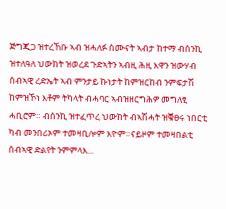ጅግጂጋ ዝተረኸቡ ኣብ ዝሓለፉ ሰሙናት ኣብታ ከተማ ብሰንኪ ዝተለዓለ ህውከት ዝወረደ ጉድኣትን ኣብዚ ሕዚ እዋን ዝውሃብ ሰብኣዊ ረድኤት ኣብ ምንታይ ኩነታት ከምዝርከብ ንምፍታሽ ከምዝኾነ እቶም ትካላት ብሓባር ኣብዝዘርግሕዎ መግለፂ ሓቢሮም። ብሰንኪ ዝተፈጥረ ህውከት ብኣሽሓት ዝቑፀሩ ነበርቲ ካብ መንበሪኦም ተመዛቢሎም እዮም።ናይዞም ተመዛበልቲ ሰብኣዊ ድልየት ንምምላእ...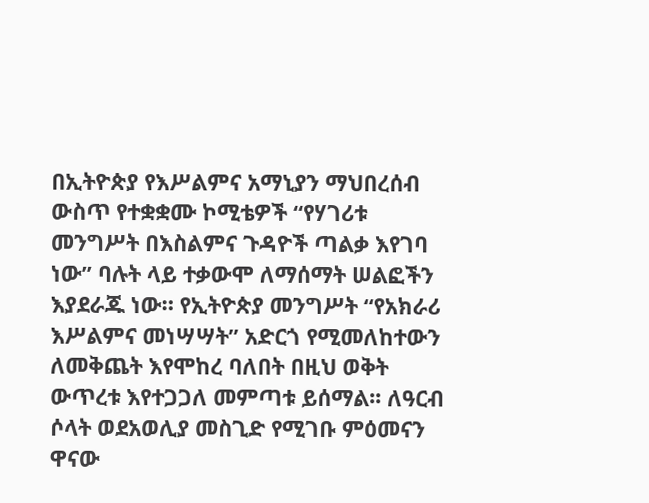በኢትዮጵያ የእሥልምና አማኒያን ማህበረሰብ ውስጥ የተቋቋሙ ኮሚቴዎች “የሃገሪቱ መንግሥት በእስልምና ጉዳዮች ጣልቃ እየገባ ነው” ባሉት ላይ ተቃውሞ ለማሰማት ሠልፎችን እያደራጁ ነው። የኢትዮጵያ መንግሥት “የአክራሪ እሥልምና መነሣሣት” አድርጎ የሚመለከተውን ለመቅጨት እየሞከረ ባለበት በዚህ ወቅት ውጥረቱ እየተጋጋለ መምጣቱ ይሰማል፡፡ ለዓርብ ሶላት ወደአወሊያ መስጊድ የሚገቡ ምዕመናን ዋናው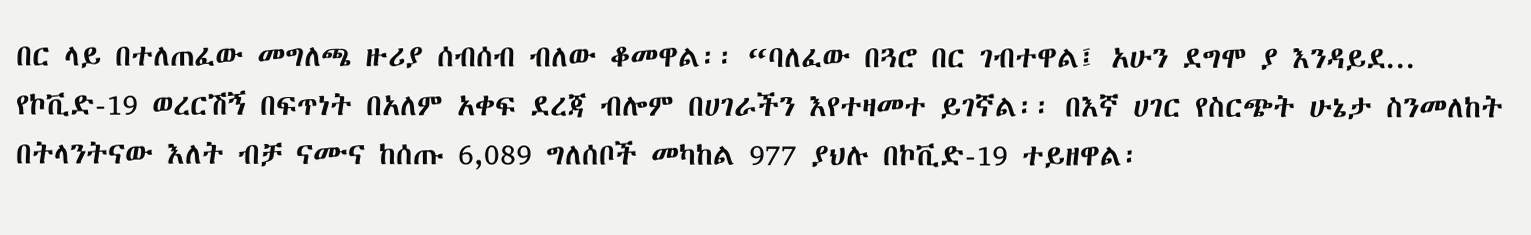በር ላይ በተለጠፈው መግለጫ ዙሪያ ሰብሰብ ብለው ቆመዋል፡፡ “ባለፈው በጓሮ በር ገብተዋል፤ አሁን ደግሞ ያ እንዳይደ...
የኮቪድ-19 ወረርሽኝ በፍጥነት በአለም አቀፍ ደረጃ ብሎም በሀገራችን እየተዛመተ ይገኛል፡፡ በእኛ ሀገር የስርጭት ሁኔታ ስንመለከት በትላንትናው እለት ብቻ ናሙና ከሰጡ 6,089 ግለሰቦች መካከል 977 ያህሉ በኮቪድ-19 ተይዘዋል፡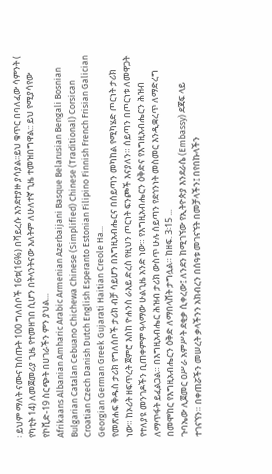፡ ይህም ማለት ናሙና ከሰጡት 100 ግለሰቦች 16ቱ(16%) በቫይረሱ እንደተያዙ ያሳያል፡፡ይህ ቁጥር በባለፈው ሳምንት ( የካቲት 14) ለመጀመሪያ ጊዜ የተመዘገበ ሲሆን በትላንትናው እለትም ለሁለተኛ ጊዜ ተመዝበግዋል:: ይህ የሚያሳየው የኮቪድ-19 ስርጭት በሀገራችን ምን ያህል...
Afrikaans Albanian Amharic Arabic Armenian Azerbaijani Basque Belarusian Bengali Bosnian Bulgarian Catalan Cebuano Chichewa Chinese (Simplified) Chinese (Traditional) Corsican Croatian Czech Danish Dutch English Esperanto Estonian Filipino Finnish French Frisian Galician Georgian German Greek Gujarati Haitian Creole Ha...
የመጽሐፍ ቅዱስ ታሪክ የግለሰቦች ታሪክ ብቻ ሳይሆን በእግዚአብሔርና በሰይጣን መካከል የሚካሄድ ጦርነት ታሪክ ነው። ከኦሪት ዘፍጥረት ጀምሮ እስከ ዮሐንስ ራእይ ድረስ የዚህን ጦርነት ፍንጮች እናያለን። ሰይጣን በጦርነቱ ለመዋጋት የተለያዩ መንገዶችን ቢጠቀምም ዓላማው ሁልጊዜ አንድ ነው። የእግዚአብሔርን ዕቅድና የእግዚአብሔርን ሕዝብ ለማጥፋት ይፈልጋል። በእግዚአብሔር ሕዝብ ታሪክ ውስጥ ሁሉ ሰይጣን የደኅንነት መስመር እንዲቋረጥ ለማድረግ በመሞከር የእግዚአብሔርን ዕቅድ ለማበላሸት ታግሏል። ከዘፍ. 3፡15 ...
ጉባኤው ሊጀመር ዐሥራ አምሥት ደቂቃ ሲቀረው፤ ለንደን ከሚገኘው የኢትዮጵያ እንደራሴ (Embassy) ደጃፍ ላይ ተገናኘን። በቀጠሯችን መሠረት ቃላችንን አክብረን በሰዓቱ መገናኘት በመቻላችን፤ በየበኩላችን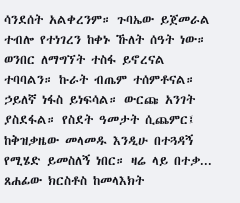ሳንደሰት አልቀረንም። ጉባኤው ይጀመራል ተብሎ የተነገረን ከቀኑ ኹለት ሰዓት ነው። ወንበር ለማግኘት ተስፋ ይኖረናል ተባባልን። ኩራት ብጤም ተሰምቶናል። ኃይለኛ ነፋስ ይነፍሳል። ውርጩ አንገት ያስደፋል። የስደት ዓመታት ሲጨምር፤ ከቅዝቃዜው መላመዱ እንዲሁ በተጓዳኝ የሚሄድ ይመስለኝ ነበር። ዛሬ ላይ በተቃ...
ጸሐፊው ክርስቶስ ከመላእክት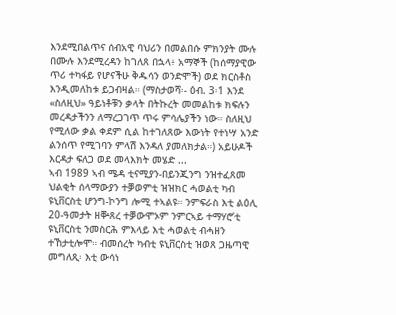እንደሚበልጥና ሰብአዊ ባህሪን በመልበሱ ምክንያት ሙሉ በሙሉ እንደሚረዳን ከገለጸ በኋላ፥ አማኞች (ከሰማያዊው ጥሪ ተካፋይ የሆናችሁ ቅዱሳን ወንድሞች) ወደ ክርስቶስ እንዲመለከቱ ይጋብዛል። (ማስታወሻ፡- ዕብ. 3፡1 እንደ «ስለዚህ» ዓይነቶቹን ቃላት በትኩረት መመልከቱ ክፍሉን መረዳታችንን ለማረጋገጥ ጥሩ ምሳሌያችን ነው። ስለዚህ የሚለው ቃል ቀደም ሲል ከተገለጸው እውነት የተነሣ አንድ ልንሰጥ የሚገባን ምላሽ እንዳለ ያመለክታል።) አይሁዶች እርዳታ ፍለጋ ወደ መላእክት መሄድ ...
ኣብ 1989 ኣብ ሜዳ ቲናሚያን-በይንጂንግ ንዝተፈጸመ ህልቂት ሰላማውያን ተቓወምቲ ዝዝክር ሓወልቲ ካብ ዩኒቨርስቲ ሆንግ-ኮንግ ሎሚ ተኣልዩ። ንምፍራስ እቲ ልዕሊ 20-ዓመታት ዘቝጸረ ተቓውሞኦም ንምርኣይ ተማሃሮ’ቲ ዩኒቨርስቲ ንመስርሕ ምእላይ እቲ ሓወልቲ ብሓዘን ተኸታቲሎሞ። ብመሰረት ካብቲ ዩኒቨርስቲ ዝወጸ ጋዜጣዊ መግለጺ፡ እቲ ውሳነ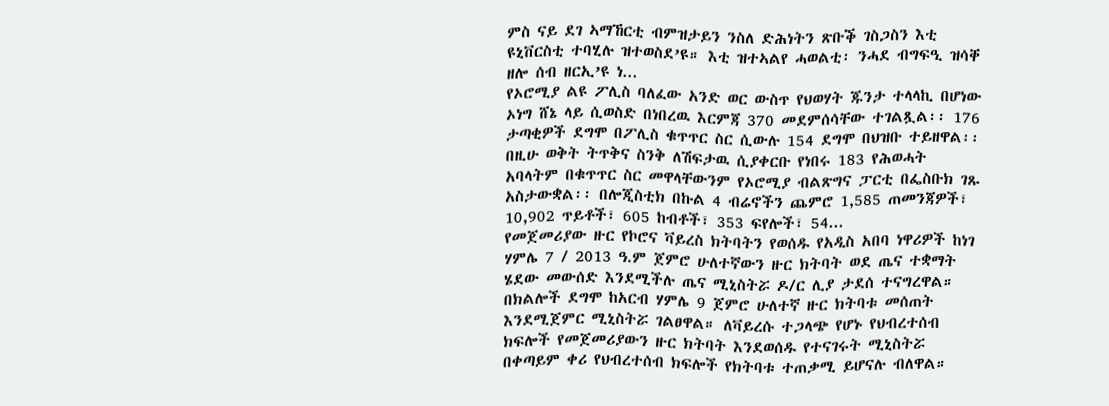ምስ ናይ ደገ ኣማኸርቲ ብምዝታይን ንስለ ድሕነትን ጽቡቕ ገስጋስን እቲ ዩኒቨርስቲ ተባሂሉ ዝተወስደ’ዩ። እቲ ዝተኣልየ ሓወልቲ፡ ንሓደ ብግፍዒ ዝሳቐ ዘሎ ሰብ ዘርኢ’ዩ ነ...
የኦሮሚያ ልዩ ፖሊስ ባለፈው አንድ ወር ውስጥ የህወሃት ጁንታ ተላላኪ በሆነው ኦነግ ሸኔ ላይ ሲወስድ በነበረዉ እርምጃ 370 መደምሰሳቸው ተገልጿል፡፡ 176 ታጣቂዎች ደግሞ በፖሊስ ቁጥጥር ስር ሲውሉ 154 ደግሞ በህዝቡ ተይዘዋል፡፡ በዚሁ ወቅት ትጥቅና ስንቅ ለሽፍታዉ ሲያቀርቡ የነበሩ 183 የሕወሓት አባላትም በቁጥጥር ስር መዋላቸውንም የኦሮሚያ ብልጽግና ፓርቲ በፌስቡክ ገጹ አስታውቋል፡፡ በሎጂስቲክ በኩል 4 ብሬኖችን ጨምሮ 1,585 ጠመንጃዎች፣ 10,902 ጥይቶች፣ 605 ከብቶች፣ 353 ፍየሎች፣ 54...
የመጀመሪያው ዙር የኮሮና ቫይረስ ክትባትን የወሰዱ የአዲስ አበባ ነዋሪዎች ከነገ ሃምሌ 7 / 2013 ዓ.ም ጀምሮ ሁለተኛውን ዙር ክትባት ወደ ጤና ተቋማት ሄደው መውሰድ እንደሚችሉ ጤና ሚኒስትሯ ዶ/ር ሊያ ታደሰ ተናግረዋል። በክልሎች ደግሞ ከአርብ ሃምሌ 9 ጀምሮ ሁለተኛ ዙር ክትባቱ መሰጠት እንደሚጀምር ሚኒስትሯ ገልፀዋል። ለቫይረሱ ተጋላጭ የሆኑ የህብረተሰብ ክፍሎች የመጀመሪያውን ዙር ክትባት እንደወሰዱ የተናገሩት ሚኒስትሯ በቀጣይም ቀሪ የህብረተሰብ ክፍሎች የክትባቱ ተጠቃሚ ይሆናሉ ብለዋል።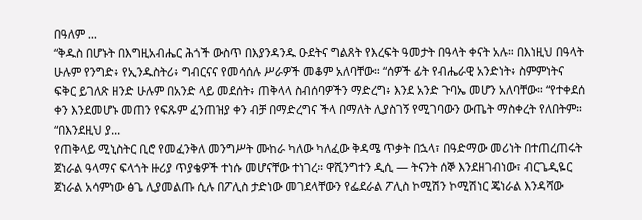በዓለም ...
“ቅዱስ በሆኑት በእግዚአብሔር ሕጎች ውስጥ በእያንዳንዱ ዑደትና ግልጸት የእረፍት ዓመታት በዓላት ቀናት አሉ። በእነዚህ በዓላት ሁሉም የንግድ፥ የኢንዱስትሪ፥ ግብርናና የመሳሰሉ ሥራዎች መቆም አለባቸው። “ሰዎች ፊት የብሔራዊ አንድነት፥ ስምምነትና ፍቅር ይገለጽ ዘንድ ሁሉም በአንድ ላይ መደሰት፥ ጠቅላላ ስብሰባዎችን ማድረግ፥ እንደ አንድ ጉባኤ መሆን አለባቸው። “የተቀደሰ ቀን እንደመሆኑ መጠን የፍጹም ፈንጠዝያ ቀን ብቻ በማድረግና ችላ በማለት ሊያስገኝ የሚገባውን ውጤት ማስቀረት የለበትም። “በእንደዚህ ያ...
የጠቅላይ ሚኒስትር ቢሮ የመፈንቅለ መንግሥት ሙከራ ካለው ካለፈው ቅዳሜ ጥቃት በኋላ፣ በዓድማው መሪነት በተጠረጠሩት ጀነራል ዓላማና ፍላጎት ዙሪያ ጥያቄዎች ተነሱ መሆናቸው ተነገረ። ዋሺንግተን ዲሲ — ትናንት ሰኞ እንደዘገብነው፣ ብርጌዲዬር ጀነራል አሳምነው ፅጌ ሊያመልጡ ሲሉ በፖሊስ ታድነው መገደላቸውን የፌደራል ፖሊስ ኮሚሽን ኮሚሽነር ጄነራል እንዳሻው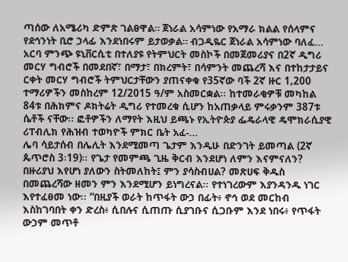ጣሰው ለአሜሪካ ድምጽ ገልፀዋል። ጀነራል አሳምነው የአማራ ክልል የሰላምና የደኅንነት ቢሮ ኃላፊ እንደነበሩም ይታወቃል። ብጋዲዬር ጀነራል አሳምነው ባለፈ...
አርባ ምንጭ ዩኒቨርሲቲ በተለያዩ የትምህርት መስኮች በመጀመሪያና በ2ኛ ዲግሪ መርሃ ግብሮች በመደበኛ፣ በማታ፣ በክረምት፣ በሳምንት መጨረሻ እና በተከታታይና ርቀት መርሃ ግብሮች ትምህርታቸውን ያጠናቀቁ የ35ኛው ባች 2ኛ ዙር 1,200 ተማሪዎችን መስከረም 12/2015 ዓ/ም አስመርቋል፡፡ ከተመራቂዎቹ መካከል 84ቱ በሕክምና ዶክትሬት ዲግሪ የተመረቁ ሲሆን ከአጠቃላይ ምሩቃንም 387ቱ ሴቶች ናቸው፡፡ ፎቶዎችን ለማየት እዚህ ይጫኑ የኢትዮጵያ ፌዴራላዊ ዴሞክራሲያዊ ሪፐብሊክ የሕዝብ ተወካዮች ምክር ቤት አፈ-...
ሌባ ሳይታሰብ በሌሊት እንደሚመጣ ጌታም እንዲሁ በድንገት ይመጣል (2ኛ ጴጥሮስ 3፡19)፡፡ የጌታ የመምጫ ጊዜ ቅርብ እንደሆነ ለምን እናምናለን? በዙሪያህ እየሆነ ያለውን ስትመለከት፤ ምን ያሳስብሀል? መጽሀፍ ቅዱስ በመጨረሻው ዘመን ምን እንደሚሆን ይነግረናል፡፡ የተነገረውም እያንዳንዱ ነገር እየተፈፀመ ነው፡፡ “በዚያች ወራት ከጥፋት ውኃ በፊት፥ ኖኅ ወደ መርከብ እስከገባበት ቀን ድረስ፥ ሲበሉና ሲጠጡ ሲያገቡና ሲጋቡም እንደ ነበሩ፥ የጥፋት ውኃም መጥቶ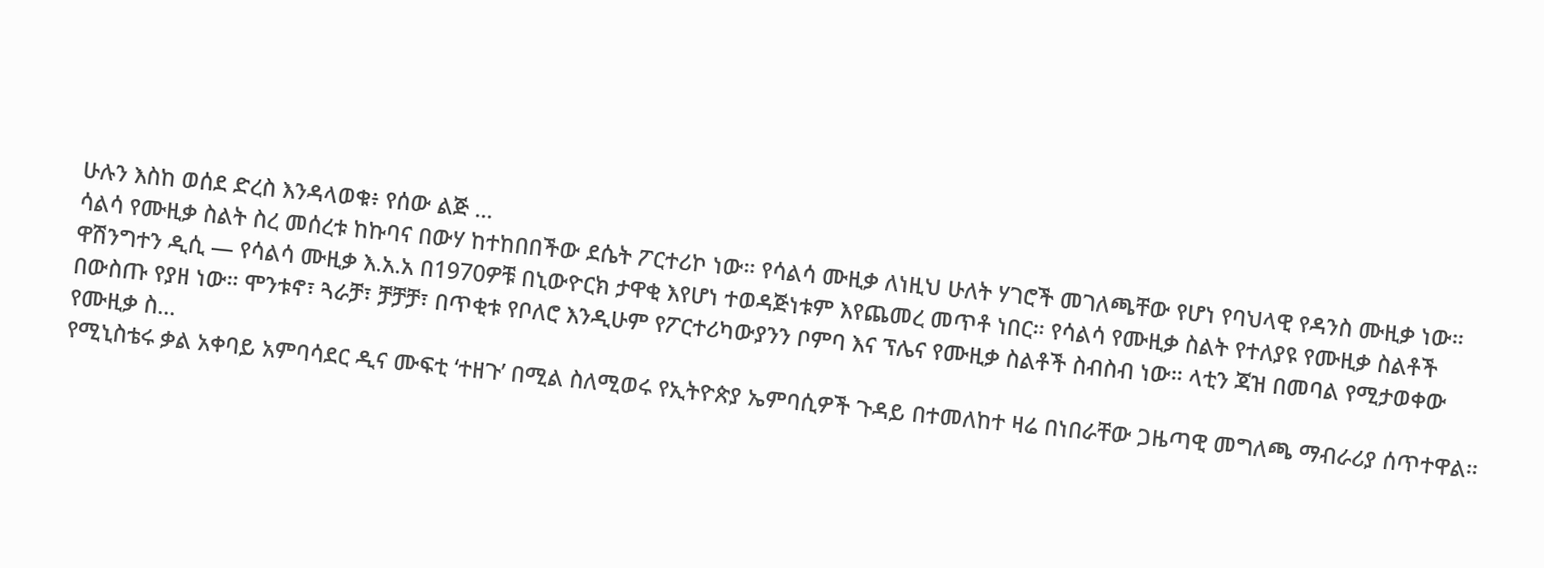ሁሉን እስከ ወሰደ ድረስ እንዳላወቁ፥ የሰው ልጅ ...
ሳልሳ የሙዚቃ ስልት ስረ መሰረቱ ከኩባና በውሃ ከተከበበችው ደሴት ፖርተሪኮ ነው። የሳልሳ ሙዚቃ ለነዚህ ሁለት ሃገሮች መገለጫቸው የሆነ የባህላዊ የዳንስ ሙዚቃ ነው። ዋሽንግተን ዲሲ — የሳልሳ ሙዚቃ እ.አ.አ በ1970ዎቹ በኒውዮርክ ታዋቂ እየሆነ ተወዳጅነቱም እየጨመረ መጥቶ ነበር። የሳልሳ የሙዚቃ ስልት የተለያዩ የሙዚቃ ስልቶች በውስጡ የያዘ ነው። ሞንቱኖ፣ ጓራቻ፣ ቻቻቻ፣ በጥቂቱ የቦለሮ እንዲሁም የፖርተሪካውያንን ቦምባ እና ፕሌና የሙዚቃ ስልቶች ስብስብ ነው። ላቲን ጃዝ በመባል የሚታወቀው የሙዚቃ ስ...
የሚኒስቴሩ ቃል አቀባይ አምባሳደር ዲና ሙፍቲ ‘ተዘጉ’ በሚል ስለሚወሩ የኢትዮጵያ ኤምባሲዎች ጉዳይ በተመለከተ ዛሬ በነበራቸው ጋዜጣዊ መግለጫ ማብራሪያ ሰጥተዋል።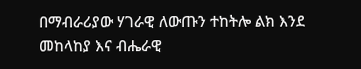በማብራሪያው ሃገራዊ ለውጡን ተከትሎ ልክ እንደ መከላከያ እና ብሔራዊ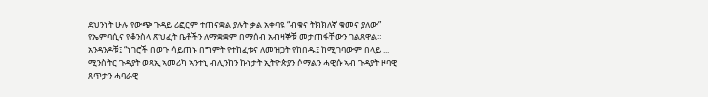ደህንነት ሁሉ የውጭ ጉዳይ ሪፎርም ተጠናቋል ያሉት ቃል አቀባዩ “ብቁና ትክክለኛ ቁመና ያለው” የኤምባሲና የቆንስላ ጽህፈት ቤቶችን ለማቋቋም በማሰብ አብዛኞቹ መታጠፋቸውን ገልጸዋል። አንዳንዶቹ፤ “ነገሮች በወጉ ሳይጠኑ በግምት የተከፈቱና ለመዝጋት የከበዱ፤ ከሚገባውም በላይ ...
ሚንስትር ጉዳያት ወጻኢ ኣመሪካ ኣንተኒ ብሊንከን ኩነታት ኢትዮጵያን ሶማልን ሓዊሱ ኣብ ጉዳያት ዞባዊ ጸጥታን ሓባራዊ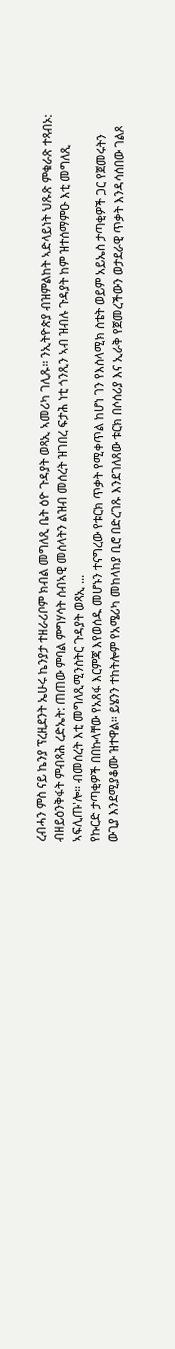ረብሓን ምስ ናይ ኬንያ ፕረዚደንት ኤሁሩ ኬንያታ ተዘራሪቦም ክብል መግለጺ ቤት ዕዮ ጉዳያት ወጻኢ ኣመሪካ ገሊጹ። ንኢትዮጵያ ብዝምልከት ኣድላይነት ህጹጽ ምቁራጽ ተጻብኦ: ብዘይዕንቅፋት ምብጻሕ ረድኤት: ጠጠው ምባል ምግሃሳት ሰብኣዊ መሰላትን ልዝብ መሰረት ዝገበረ ፍታሕ ነቲ ጎንጺን ኣብ ዝብሉ ጉዳያት ከም ዝተሰማምዑ እቲ መግለጺ ኣፍሊጡ'ሎ። ብመሰረት እቲ መግለጺሚንስትር ጉዳያት ወጻኢ ...
የኩርድ ታጣቂዎች በበኩላቸው የአጸፋ እርምጃ እየወሰዱ መሆኑን ተናግረው የቱርክ ጥቃት የሚቀጥል ከሆነ ገን የእስላሚክ ስቴት ወይም አይኤስ ታጣቂዎች ጋር የጀመሩትን ውጊያ እንደሚያቆሙ ዝተዋል። ይሄንን ተከትሎም የአሜሪካ መከላከያ ቢሮ በድረገጹ እንደገለጸው ቱርክ በሶሰሪያ እና ኢራቅ የጀመረችውን ወታደራዊ ጥቃት እንዳሳሰበው ገልጾ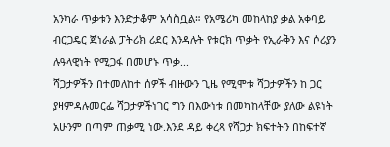አንካራ ጥቃቱን እንድታቆም አሳስቧል። የአሜሪካ መከላከያ ቃል አቀባይ ብርጋዴር ጀነራል ፓትሪክ ሪደር እንዳሉት የቱርክ ጥቃት የኢራቅን እና ሶሪያን ሉዓላዊነት የሚጋፋ በመሆኑ ጥቃ...
ሻጋታዎችን በተመለከተ ሰዎች ብዙውን ጊዜ የሚሞቱ ሻጋታዎችን ከ ጋር ያዛምዳሉመርፌ ሻጋታዎችነገር ግን በእውነቱ በመካከላቸው ያለው ልዩነት አሁንም በጣም ጠቃሚ ነው.እንደ ዳይ ቀረጻ የሻጋታ ክፍተትን በከፍተኛ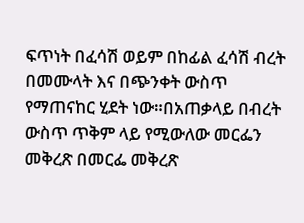ፍጥነት በፈሳሽ ወይም በከፊል ፈሳሽ ብረት በመሙላት እና በጭንቀት ውስጥ የማጠናከር ሂደት ነው።በአጠቃላይ በብረት ውስጥ ጥቅም ላይ የሚውለው መርፌን መቅረጽ በመርፌ መቅረጽ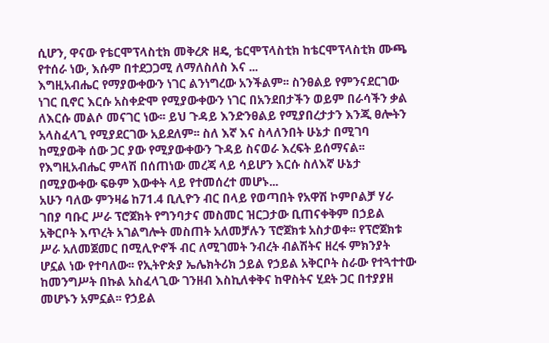ሲሆን, ዋናው የቴርሞፕላስቲክ መቅረጽ ዘዴ, ቴርሞፕላስቲክ ከቴርሞፕላስቲክ ሙጫ የተሰራ ነው, እሱም በተደጋጋሚ ለማለስለስ እና ...
እግዚአብሔር የማያውቀውን ነገር ልንነግረው አንችልም፡፡ ስንፀልይ የምንናደርገው ነገር ቢኖር እርሱ አስቀድሞ የሚያውቀውን ነገር በአንደበታችን ወይም በራሳችን ቃል ለእርሱ መልሶ መናገር ነው፡፡ ይህ ጉዳይ እንድንፀልይ የሚያበረታታን እንጂ ፀሎትን አላስፈላጊ የሚያደርገው አይደለም፡፡ ስለ እኛ እና ስላለንበት ሁኔታ በሚገባ ከሚያውቅ ሰው ጋር ያው የሚያውቀውን ጉዳይ ስናወራ እረፍት ይሰማናል፡፡ የእግዚአብሔር ምላሽ በሰጠነው መረጃ ላይ ሳይሆን እርሱ ስለእኛ ሁኔታ በሚያውቀው ፍፁም እውቀት ላይ የተመሰረተ መሆኑ...
አሁን ባለው ምንዛሬ ከ71.4 ቢሊዮን ብር በላይ የወጣበት የአዋሽ ኮምቦልቻ ሃራ ገበያ ባቡር ሥራ ፕሮጀክት የግንባታና መስመር ዝርጋታው ቢጠናቀቅም በኃይል አቅርቦት እጥረት አገልግሎት መስጠት አለመቻሉን ፕሮጀክቱ አስታወቀ፡፡ የፕሮጀክቱ ሥራ አለመጀመር በሚሊዮኖች ብር ለሚገመት ንብረት ብልሽትና ዘረፋ ምክንያት ሆኗል ነው የተባለው፡፡ የኢትዮጵያ ኤሌክትሪክ ኃይል የኃይል አቅርቦት ስራው የተጓተተው ከመንግሥት በኩል አስፈላጊው ገንዘብ እስኪለቀቅና ከዋስትና ሂደት ጋር በተያያዘ መሆኑን አምኗል፡፡ የኃይል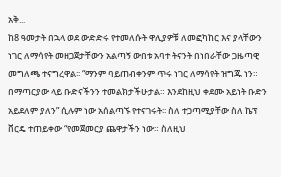አቅ...
ከ8 ዓመታት በኋላ ወደ ውድድሩ የተመለሱት ዋሊያዎቹ ለመፎካከር እና ያላቸውን ነገር ለማሳየት መዘጋጀታቸውን አልጣኝ ውበቱ አባተ ትናንት በነበራቸው ጋዜጣዊ መግለጫ ተናግረዋል፡፡ “ማንም ባይጠብቀንም ጥሩ ነገር ለማሳየት ዝግጁ ነን። በማጣርያው ላይ ቡድናችንን ተመልክታችሁታል። እንደከዚህ ቀደሙ አይነት ቡድን አይደለም ያለን” ሲሉም ነው አሰልጣኙ የተናገሩት፡፡ ስለ ተጋጣሚያቸው ስለ ኬፕ ቨርዴ ተጠይቀው “የመጀመርያ ጨዋታችን ነው። ስለዚህ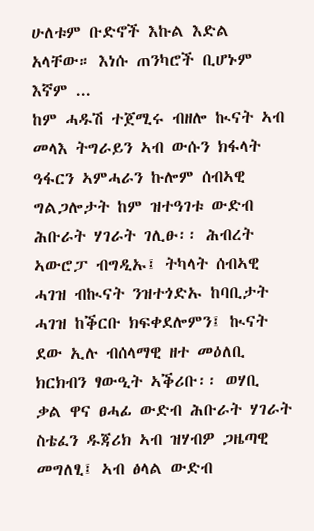ሁለቱም ቡድኖች እኩል እድል አላቸው። እነሱ ጠንካሮች ቢሆኑም እኛም ...
ከም ሓዱሽ ተጀሚሩ ብዘሎ ኲናት ኣብ መላእ ትግራይን ኣብ ውሱን ክፋላት ዓፋርን ኣምሓራን ኩሎም ሰብኣዊ ግልጋሎታት ከም ዝተዓገቱ ውድብ ሕቡራት ሃገራት ገሊፁ፡፡ ሕብረት ኣውሮፓ ብግዲኡ፤ ትካላት ሰብኣዊ ሓገዝ ብኲናት ንዝተጎድኡ ከባቢታት ሓገዝ ከቕርቡ ክፍቀደሎምን፤ ኲናት ደው ኢሉ ብሰላማዊ ዘተ መዕለቢ ክርክብን ፃውዒት ኣቕሪቡ፡፡ ወሃቢ ቃል ዋና ፀሓፊ ውድብ ሕቡራት ሃገራት ስቴፈን ዱጃሪክ ኣብ ዝሃብዎ ጋዜጣዊ መግለፂ፤ ኣብ ፅላል ውድብ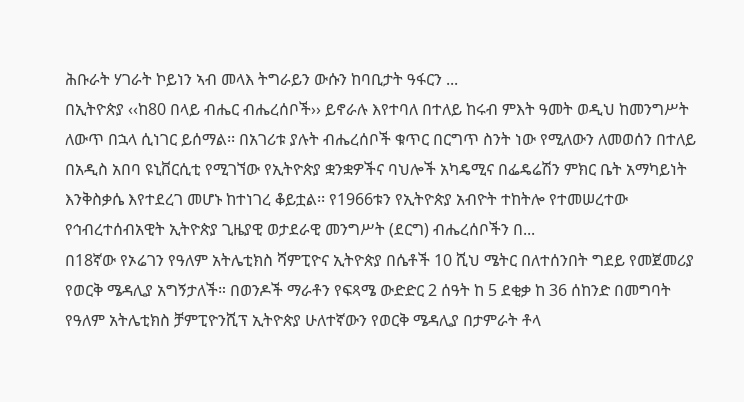ሕቡራት ሃገራት ኮይነን ኣብ መላእ ትግራይን ውሱን ከባቢታት ዓፋርን ...
በኢትዮጵያ ‹‹ከ80 በላይ ብሔር ብሔረሰቦች›› ይኖራሉ እየተባለ በተለይ ከሩብ ምእት ዓመት ወዲህ ከመንግሥት ለውጥ በኋላ ሲነገር ይሰማል፡፡ በአገሪቱ ያሉት ብሔረሰቦች ቁጥር በርግጥ ስንት ነው የሚለውን ለመወሰን በተለይ በአዲስ አበባ ዩኒቨርሲቲ የሚገኘው የኢትዮጵያ ቋንቋዎችና ባህሎች አካዴሚና በፌዴሬሽን ምክር ቤት አማካይነት እንቅስቃሴ እየተደረገ መሆኑ ከተነገረ ቆይቷል፡፡ የ1966ቱን የኢትዮጵያ አብዮት ተከትሎ የተመሠረተው የኅብረተሰብአዊት ኢትዮጵያ ጊዜያዊ ወታደራዊ መንግሥት (ደርግ) ብሔረሰቦችን በ...
በ18ኛው የኦሬገን የዓለም አትሌቲክስ ሻምፒዮና ኢትዮጵያ በሴቶች 10 ሺህ ሜትር በለተሰንበት ግደይ የመጀመሪያ የወርቅ ሜዳሊያ አግኝታለች። በወንዶች ማራቶን የፍጻሜ ውድድር 2 ሰዓት ከ 5 ደቂቃ ከ 36 ሰከንድ በመግባት የዓለም አትሌቲክስ ቻምፒዮንሺፕ ኢትዮጵያ ሁለተኛውን የወርቅ ሜዳሊያ በታምራት ቶላ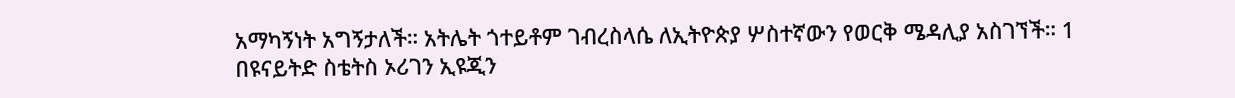አማካኝነት አግኝታለች። አትሌት ጎተይቶም ገብረስላሴ ለኢትዮጵያ ሦስተኛውን የወርቅ ሜዳሊያ አስገኘች። 1 በዩናይትድ ስቴትስ ኦሪገን ኢዩጂን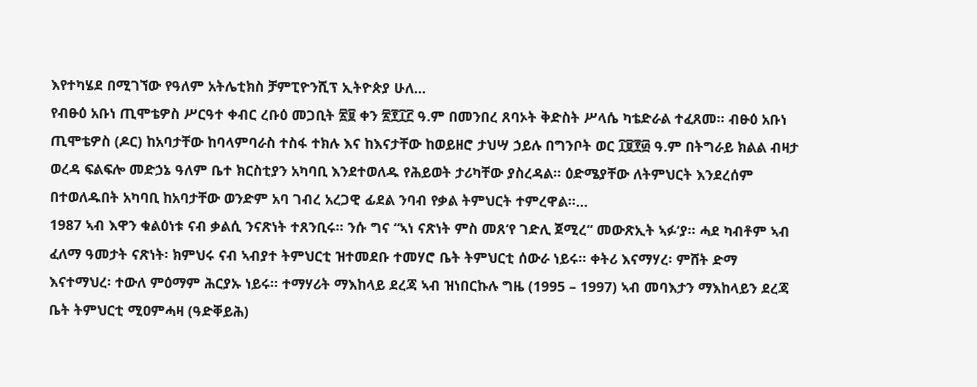እየተካሄደ በሚገኘው የዓለም አትሌቲክስ ቻምፒዮንሺፕ ኢትዮጵያ ሁለ...
የብፁዕ አቡነ ጢሞቴዎስ ሥርዓተ ቀብር ረቡዕ መጋቢት ፳፱ ቀን ፳፻፲፫ ዓ.ም በመንበረ ጸባኦት ቅድስት ሥላሴ ካቴድራል ተፈጸመ። ብፁዕ አቡነ ጢሞቴዎስ (ዶር) ከአባታቸው ከባላምባራስ ተስፋ ተክሉ እና ከእናታቸው ከወይዘሮ ታህሣ ኃይሉ በግንቦት ወር ፲፱፻፴ ዓ.ም በትግራይ ክልል ብዛታ ወረዳ ፍልፍሎ መድኃኔ ዓለም ቤተ ክርስቲያን አካባቢ እንደተወለዱ የሕይወት ታሪካቸው ያስረዳል። ዕድሜያቸው ለትምህርት እንደረሰም በተወለዱበት አካባቢ ከአባታቸው ወንድም አባ ገብረ አረጋዊ ፊደል ንባብ የቃል ትምህርት ተምረዋል።...
1987 ኣብ እዋን ቁልዕነቱ ናብ ቃልሲ ንናጽነት ተጸንቢሩ። ንሱ ግና “ኣነ ናጽነት ምስ መጸ‘የ ገድሊ ጀሚረ“ መውጽኢት ኣፉ‘ያ። ሓደ ካብቶም ኣብ ፈለማ ዓመታት ናጽነት፡ ክምህሩ ናብ ኣብያተ ትምህርቲ ዝተመደቡ ተመሃሮ ቤት ትምህርቲ ሰውራ ነይሩ። ቀትሪ እናማሃረ፡ ምሸት ድማ እናተማህረ፡ ተውለ ምዕማም ሕርያኡ ነይሩ። ተማሃሪት ማእከላይ ደረጃ ኣብ ዝነበርኩሉ ግዜ (1995 – 1997) ኣብ መባእታን ማእከላይን ደረጃ ቤት ትምህርቲ ሚዐምሓዛ (ዓድቐይሕ)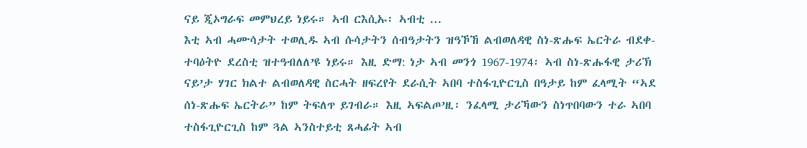ናይ ጂኦግራፍ መምህረይ ነይሩ። ኣብ ርእሲኡ፡ ኣብቲ ...
እቲ ኣብ ሓሙሳታት ተወሊዱ ኣብ ሱሳታትን ሰብዓታትን ዝዓኾኸ ልብወለዳዊ ስነ-ጽሑፍ ኤርትራ ብደቀ-ተባዕትዮ ደረስቲ ዝተዓብለለ’ዩ ነይሩ። እዚ ድማ: ነታ ኣብ መንጎ 1967-1974፡ ኣብ ስነ-ጽሑፋዊ ታሪኽ ናይ’ታ ሃገር ክልተ ልብወለዳዊ ስርሓት ዘፍረየት ደራሲት ኣበባ ተስፋጊዮርጊስ በዓታይ ከም ፈላሚት “ኣደ ሰነ-ጽሑፍ ኤርትራ” ከም ትፍለጥ ይገብራ። እዚ ኣፍልጦ’ዚ፡ ንፈላሚ ታሪኻውን ስነጥበባውን ተራ ኣበባ ተስፋጊዮርጊስ ከም ጓል ኣንስተይቲ ጸሓፊት ኣብ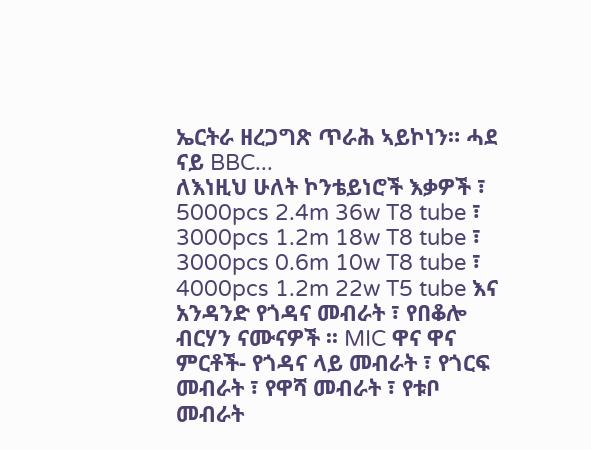ኤርትራ ዘረጋግጽ ጥራሕ ኣይኮነን። ሓደ ናይ BBC...
ለእነዚህ ሁለት ኮንቴይነሮች እቃዎች ፣ 5000pcs 2.4m 36w T8 tube ፣ 3000pcs 1.2m 18w T8 tube ፣ 3000pcs 0.6m 10w T8 tube ፣ 4000pcs 1.2m 22w T5 tube እና አንዳንድ የጎዳና መብራት ፣ የበቆሎ ብርሃን ናሙናዎች ፡፡ MIC ዋና ዋና ምርቶች- የጎዳና ላይ መብራት ፣ የጎርፍ መብራት ፣ የዋሻ መብራት ፣ የቱቦ መብራት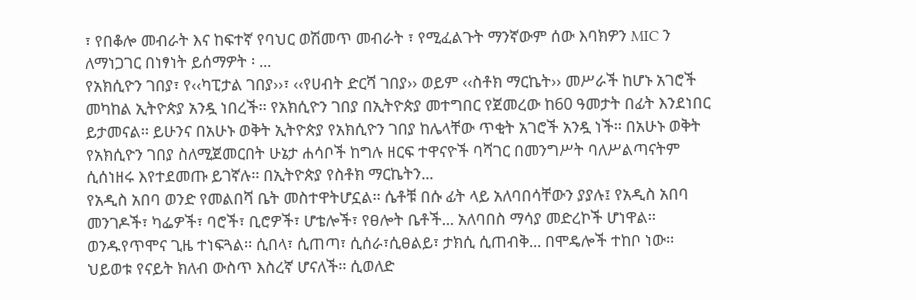፣ የበቆሎ መብራት እና ከፍተኛ የባህር ወሽመጥ መብራት ፣ የሚፈልጉት ማንኛውም ሰው እባክዎን MIC ን ለማነጋገር በነፃነት ይሰማዎት ፡ ...
የአክሲዮን ገበያ፣ የ‹‹ካፒታል ገበያ››፣ ‹‹የሀብት ድርሻ ገበያ›› ወይም ‹‹ስቶክ ማርኬት›› መሥራች ከሆኑ አገሮች መካከል ኢትዮጵያ አንዷ ነበረች፡፡ የአክሲዮን ገበያ በኢትዮጵያ መተግበር የጀመረው ከ60 ዓመታት በፊት እንደነበር ይታመናል፡፡ ይሁንና በአሁኑ ወቅት ኢትዮጵያ የአክሲዮን ገበያ ከሌላቸው ጥቂት አገሮች አንዷ ነች፡፡ በአሁኑ ወቅት የአክሲዮን ገበያ ስለሚጀመርበት ሁኔታ ሐሳቦች ከግሉ ዘርፍ ተዋናዮች ባሻገር በመንግሥት ባለሥልጣናትም ሲሰነዘሩ እየተደመጡ ይገኛሉ፡፡ በኢትዮጵያ የስቶክ ማርኬትን...
የአዲስ አበባ ወንድ የመልበሻ ቤት መስተዋትሆኗል፡፡ ሴቶቹ በሱ ፊት ላይ አለባበሳቸውን ያያሉ፤ የአዲስ አበባ መንገዶች፣ ካፌዎች፣ ባሮች፣ ቢሮዎች፣ ሆቴሎች፣ የፀሎት ቤቶች... አለባበስ ማሳያ መድረኮች ሆነዋል፡፡ ወንዱየጥሞና ጊዜ ተነፍጓል፡፡ ሲበላ፣ ሲጠጣ፣ ሲሰራ፣ሲፀልይ፣ ታክሲ ሲጠብቅ... በሞዴሎች ተከቦ ነው፡፡ ህይወቱ የናይት ክለብ ውስጥ እስረኛ ሆናለች፡፡ ሲወለድ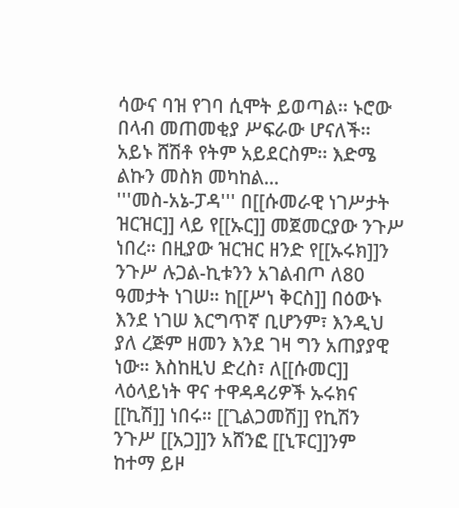ሳውና ባዝ የገባ ሲሞት ይወጣል፡፡ ኑሮው በላብ መጠመቂያ ሥፍራው ሆናለች፡፡ አይኑ ሸሽቶ የትም አይደርስም፡፡ እድሜ ልኩን መስክ መካከል...
'''መስ-አኔ-ፓዳ''' በ[[ሱመራዊ ነገሥታት ዝርዝር]] ላይ የ[[ኡር]] መጀመርያው ንጉሥ ነበረ። በዚያው ዝርዝር ዘንድ የ[[ኡሩክ]]ን ንጉሥ ሉጋል-ኪቱንን አገልብጦ ለ80 ዓመታት ነገሠ። ከ[[ሥነ ቅርስ]] በዕውኑ እንደ ነገሠ እርግጥኛ ቢሆንም፣ እንዲህ ያለ ረጅም ዘመን እንደ ገዛ ግን አጠያያዊ ነው። እስከዚህ ድረስ፣ ለ[[ሱመር]] ላዕላይነት ዋና ተዋዳዳሪዎች ኡሩክና [[ኪሽ]] ነበሩ። [[ጊልጋመሽ]] የኪሽን ንጉሥ [[አጋ]]ን አሸንፎ [[ኒፑር]]ንም ከተማ ይዞ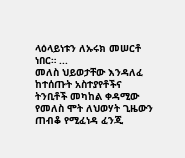ላዕላይነቱን ለኡሩክ መሠርቶ ነበር። ...
መለስ ህይወታቸው እንዳለፈ ከተሰጡት አስተያየቶችና ትንቢቶች መካከል ቀዳሚው የመለስ ሞት ለህወሃት ጊዜውን ጠብቆ የሚፈነዳ ፈንጂ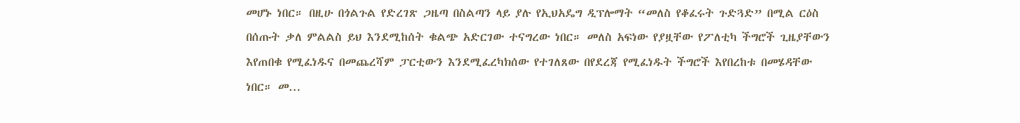መሆኑ ነበር። በዚሁ በጎልጉል የድረገጽ ጋዜጣ በስልጣን ላይ ያሉ የኢህአዴግ ዲፕሎማት “መለስ የቆፈሩት ጉድጓድ” በሚል ርዕስ በሰጡት ቃለ ምልልስ ይህ እንደሚከሰት ቁልጭ አድርገው ተናግረው ነበር። መለስ አፍነው የያዟቸው የፖለቲካ ችግሮች ጊዜያቸውን እየጠበቁ የሚፈነዱና በመጨረሻም ፓርቲውን እንደሚፈረካክሰው የተገለጸው በየደረጃ የሚፈነዱት ችግሮች እየበረከቱ በመሄዳቸው ነበር። መ...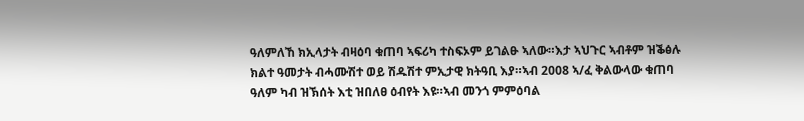ዓለምለኸ ክኢላታት ብዛዕባ ቁጠባ ኣፍሪካ ተስፍኦም ይገልፁ ኣለው።እታ ኣህጉር ኣብቶም ዝቕፅሉ ክልተ ዓመታት ብሓሙሽተ ወይ ሽዱሽተ ምኢታዊ ክትዓቢ እያ።ኣብ 2008 ኣ/ፈ ቅልውላው ቁጠባ ዓለም ካብ ዝኽሰት እቲ ዝበለፀ ዕብየት እዩ።ኣብ መንጎ ምምዕባል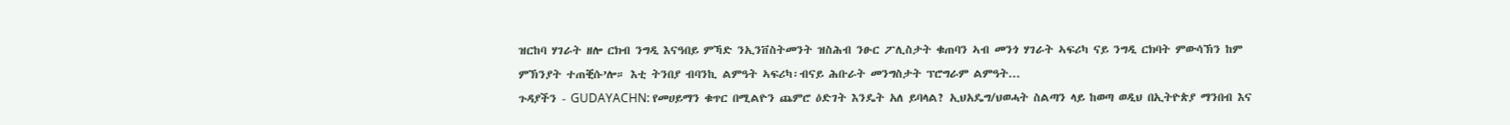ዝርከባ ሃገራት ዘሎ ርክብ ንግዲ እናዓበይ ምኻድ ንኢንቨስትመንት ዝስሕብ ንፁር ፖሊስታት ቁጠባን ኣብ መንጎ ሃገራት ኣፍሪካ ናይ ንግዲ ርክባት ምውሳኽን ከም ምኽንያት ተጠቒሱ’ሎ። እቲ ትንበያ ብባንኪ ልምዓት ኣፍሪካ፡ብናይ ሕቡራት መንግስታት ፕሮግራም ልምዓት...
ጉዳያችን - GUDAYACHN: የመሀይማን ቁጥር በሚልዮን ጨምሮ ዕድገት እንዴት አለ ይባላል? ኢህአዴግ/ህወሓት ስልጣን ላይ ከወጣ ወዲህ በኢትዮጵያ ማንበብ እና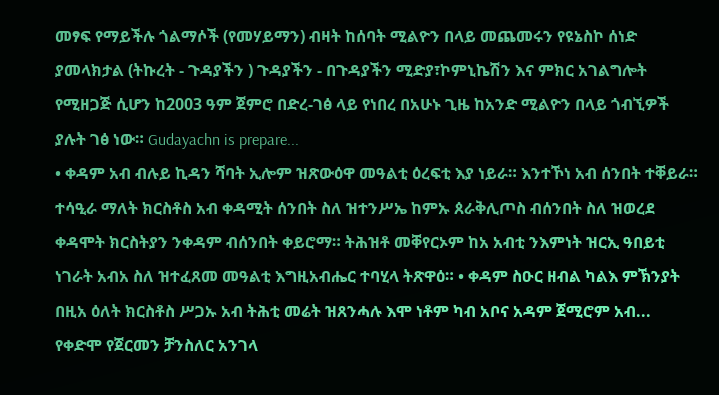መፃፍ የማይችሉ ጎልማሶች (የመሃይማን) ብዛት ከሰባት ሚልዮን በላይ መጨመሩን የዩኔስኮ ሰነድ ያመላክታል (ትኩረት - ጉዳያችን ) ጉዳያችን - በጉዳያችን ሚድያ፣ኮምኒኬሽን እና ምክር አገልግሎት የሚዘጋጅ ሲሆን ከ2003 ዓም ጀምሮ በድረ-ገፅ ላይ የነበረ በአሁኑ ጊዜ ከአንድ ሚልዮን በላይ ጎብኚዎች ያሉት ገፅ ነው። Gudayachn is prepare...
• ቀዳም አብ ብሉይ ኪዳን ሻባት ኢሎም ዝጽውዕዋ መዓልቲ ዕረፍቲ እያ ነይራ። እንተኾነ አብ ሰንበት ተቐይራ። ተሳዒራ ማለት ክርስቶስ አብ ቀዳሚት ሰንበት ስለ ዝተንሥኤ ከምኡ ጰራቅሊጦስ ብሰንበት ስለ ዝወረደ ቀዳሞት ክርስትያን ንቀዳም ብሰንበት ቀይሮማ። ትሕዝቶ መቐየርኦም ከአ አብቲ ንእምነት ዝርኢ ዓበይቲ ነገራት አብአ ስለ ዝተፈጸመ መዓልቲ እግዚአብሔር ተባሂላ ትጽዋዕ። • ቀዳም ስዑር ዘብል ካልእ ምኽንያት በዚአ ዕለት ክርስቶስ ሥጋኡ አብ ትሕቲ መሬት ዝጸንሓሉ እሞ ነቶም ካብ አቦና አዳም ጀሚሮም አብ...
የቀድሞ የጀርመን ቻንስለር አንገላ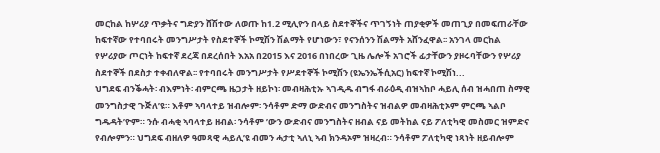መርከል ከሦሪያ ጥቃትና ግድያን ሸሽተው ለወጡ ከ1.2 ሚሊዮን በላይ ስደተኞችና ጥገኝነት ጠያቂዎች መጠጊያ በመፍጠራቸው ከፍተኛው የተባበሩት መንግሥታት የስደተኞች ኮሚሽን ሽልማት የሆነውን፣ የናንሰንን ሽልማት አሸንፈዋል፡፡ አንገላ መርከል የሦሪያው ጦርነት ከፍተኛ ደረጃ በደረሰበት እአአ በ2015 እና 2016 በነበረው ጊዜ ሌሎች አገሮች ፊታቸውን ያዞሩባቸውን የሦሪያ ስደተኞች በደስታ ተቀብለዋል፡፡ የተባበሩት መንግሥታት የሥደተኞች ኮሚሽን (ዩኤንኤችሲአር) ከፍተኛ ኮሚሽነ...
ህግደፍ ብንቕሓት፡ ብእምነት፡ ብምርጫ ዜጋታት ዘይኮነ፡ መብዛሕቲኡ ኣገዲዱ ብግፋ ብራዕዲ ብዝኣከቦ ሓይሊ ሰብ ዝሓበጠ ስማዊ መንግስታዊ ጉጅለ’ዩ። እቶም ኣባላተይ ዝብሎም፡ ንሳቶም ድማ ውድብና መንግስትና ዝብልዎ መብዛሕቲኦም ምርጫ ኣልቦ ግዱዳት’ዮም። ንሱ ብሓቂ ኣባላተይ ዘብል፡ ንሳቶም ’ውን ውድብና መንግስትና ዘብል ናይ መትከል ናይ ፖለቲካዊ መስመር ዝምድና የብሎምን። ህግደፍ ብዘለዎ ዓመጻዊ ሓይሊ’ዩ ብመን ሓታቲ ኣለኒ ኣብ ክንዳኦም ዝዛረብ። ንሳቶም ፖለቲካዊ ነጻነት ዘይብሎም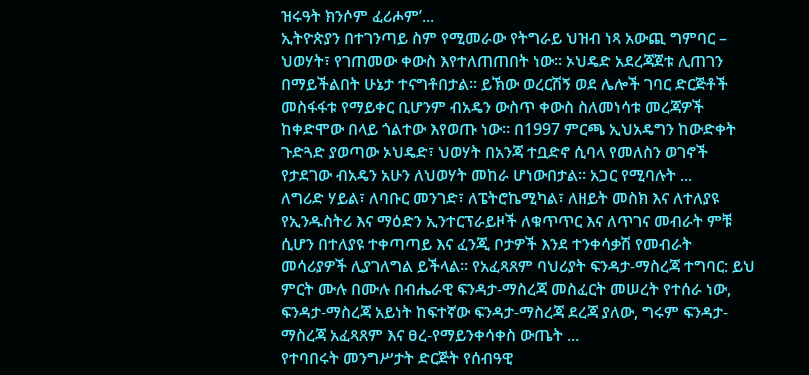ዝሩዓት ክንሶም ፈሪሖም’...
ኢትዮጵያን በተገንጣይ ስም የሚመራው የትግራይ ህዝብ ነጻ አውጪ ግምባር – ህወሃት፣ የገጠመው ቀውስ እየተለጠጠበት ነው። ኦህዴድ አደረጃጀቱ ሊጠገን በማይችልበት ሁኔታ ተናግቶበታል። ይኽው ወረርሽኝ ወደ ሌሎች ገባር ድርጅቶች መስፋፋቱ የማይቀር ቢሆንም ብአዴን ውስጥ ቀውስ ስለመነሳቱ መረጃዎች ከቀድሞው በላይ ጎልተው እየወጡ ነው። በ1997 ምርጫ ኢህአዴግን ከውድቀት ጉድጓድ ያወጣው ኦህዴድ፣ ህወሃት በአንጃ ተቧድኖ ሲባላ የመለስን ወገኖች የታደገው ብአዴን አሁን ለህወሃት መከራ ሆነውበታል። አጋር የሚባሉት ...
ለግሪድ ሃይል፣ ለባቡር መንገድ፣ ለፔትሮኬሚካል፣ ለዘይት መስክ እና ለተለያዩ የኢንዱስትሪ እና ማዕድን ኢንተርፕራይዞች ለቁጥጥር እና ለጥገና መብራት ምቹ ሲሆን በተለያዩ ተቀጣጣይ እና ፈንጂ ቦታዎች እንደ ተንቀሳቃሽ የመብራት መሳሪያዎች ሊያገለግል ይችላል። የአፈጻጸም ባህሪያት ፍንዳታ-ማስረጃ ተግባር: ይህ ምርት ሙሉ በሙሉ በብሔራዊ ፍንዳታ-ማስረጃ መስፈርት መሠረት የተሰራ ነው, ፍንዳታ-ማስረጃ አይነት ከፍተኛው ፍንዳታ-ማስረጃ ደረጃ ያለው, ግሩም ፍንዳታ-ማስረጃ አፈጻጸም እና ፀረ-የማይንቀሳቀስ ውጤት ...
የተባበሩት መንግሥታት ድርጅት የሰብዓዊ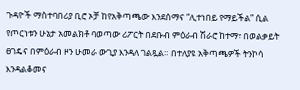ጉዳዮች ማስተባበሪያ ቢሮ ኦቻ ከየአቅጣጫው እንደሰማና “ሊተነበይ የማይችል” ሲል የጦርነቱን ሁኔታ አመልክቶ ባወጣው ሪፖርት በደቡብ ምዕራብ ሽራሮ ከተማ፣ በወልቃይት ፀገዴና በምዕራብ ዞን ሁመራ ውጊያ እንዳለ ገልጿል። በተለያዩ አቅጣጫዎች ትንኮሳ እንዳልቆመና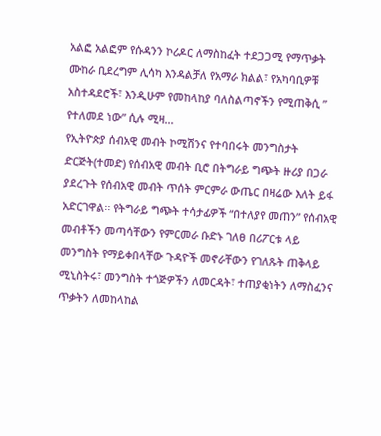አልፎ አልፎም የሱዳንን ኮሪዶር ለማስከፈት ተደጋጋሚ የማጥቃት ሙከራ ቢደረግም ሊሳካ እንዳልቻለ የአማራ ክልል፣ የአካባቢዎቹ አስተዳደሮች፣ እንዲሁም የመከላከያ ባለስልጣኖችን የሚጠቅሲ ” የተለመደ ነው” ሲሉ ሚዛ...
የኢትዮጵያ ሰብአዊ መብት ኮሚሽንና የተባበሩት መንግስታት ድርጅት(ተመድ) የሰብአዊ መብት ቢሮ በትግራይ ግጭት ዙሪያ በጋራ ያደረጉት የሰብአዊ መብት ጥሰት ምርምራ ውጤር በዛሬው እለት ይፋ አድርገዋል፡፡ የትግራይ ግጭት ተሳታፊዎች “በተለያየ መጠን” የሰብአዊ መብቶችን መጣሳቸውን የምርመራ ቡድኑ ገለፀ በሪፖርቱ ላይ መንግስት የማይቀበላቸው ጉዳዮች መኖራቸውን የገለጹት ጠቅላይ ሚኒስትሩ፣ መንግስት ተጎጅዎችን ለመርዳት፣ ተጠያቂነትን ለማስፈንና ጥቃትን ለመከላከል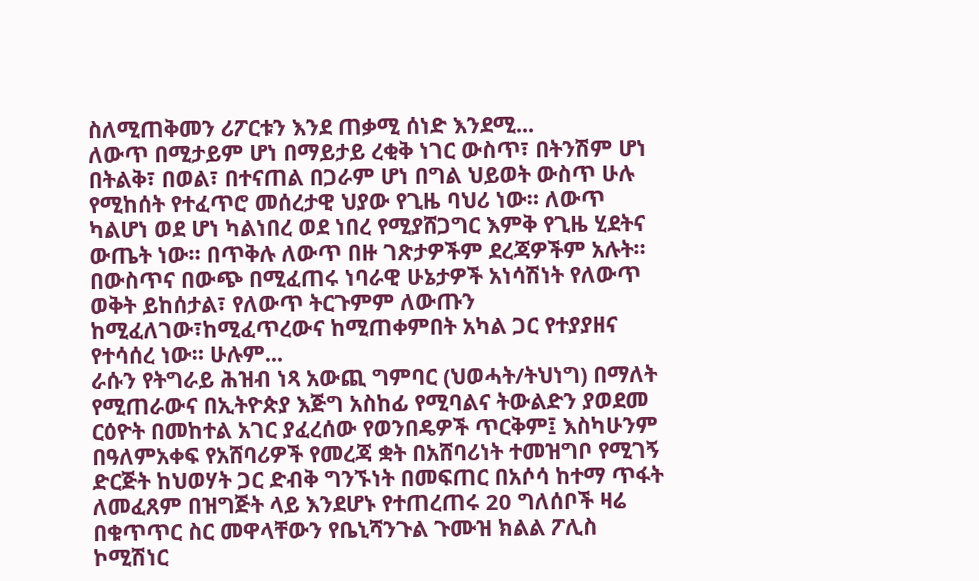ስለሚጠቅመን ሪፖርቱን እንደ ጠቃሚ ሰነድ እንደሚ...
ለውጥ በሚታይም ሆነ በማይታይ ረቂቅ ነገር ውስጥ፣ በትንሽም ሆነ በትልቅ፣ በወል፣ በተናጠል በጋራም ሆነ በግል ህይወት ውስጥ ሁሉ የሚከሰት የተፈጥሮ መሰረታዊ ህያው የጊዜ ባህሪ ነው። ለውጥ ካልሆነ ወደ ሆነ ካልነበረ ወደ ነበረ የሚያሸጋግር እምቅ የጊዜ ሂደትና ውጤት ነው። በጥቅሉ ለውጥ በዙ ገጽታዎችም ደረጃዎችም አሉት። በውስጥና በውጭ በሚፈጠሩ ነባራዊ ሁኔታዎች አነሳሽነት የለውጥ ወቅት ይከሰታል፣ የለውጥ ትርጉምም ለውጡን ከሚፈለገው፣ከሚፈጥረውና ከሚጠቀምበት አካል ጋር የተያያዘና የተሳሰረ ነው። ሁሉም...
ራሱን የትግራይ ሕዝብ ነጻ አውጪ ግምባር (ህወሓት/ትህነግ) በማለት የሚጠራውና በኢትዮጵያ እጅግ አስከፊ የሚባልና ትውልድን ያወደመ ርዕዮት በመከተል አገር ያፈረሰው የወንበዴዎች ጥርቅም፤ እስካሁንም በዓለምአቀፍ የአሸባሪዎች የመረጃ ቋት በአሸባሪነት ተመዝግቦ የሚገኝ ድርጅት ከህወሃት ጋር ድብቅ ግንኙነት በመፍጠር በአሶሳ ከተማ ጥፋት ለመፈጸም በዝግጅት ላይ እንደሆኑ የተጠረጠሩ 20 ግለሰቦች ዛሬ በቁጥጥር ስር መዋላቸውን የቤኒሻንጉል ጉሙዝ ክልል ፖሊስ ኮሚሽነር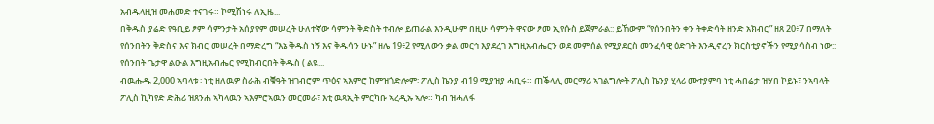አብዱላዚዝ መሐመድ ተናገሩ። ኮሚሽነሩ ለኢዜ...
በቅዱስ ያሬድ የዓቢይ ፆም ሳምንታት አሰያየም መሠረት ሁለተኛው ሳምንት ቅድስት ተብሎ ይጠራል እንዲሁም በዚሁ ሳምንት ዋናው ፆመ ኢየሱስ ይጀምራል:: ይኸውም “የሰንበትን ቀን ትቀድሳት ዘንድ አክብር” ዘጸ 20፥7 በማለት የሰንበትን ቅድስና እና ክብር መሠረት በማድረግ “እኔ ቅዱስ ነኝ እና ቅዱሳን ሁኑ” ዘሌ 19፥2 የሚለውን ቃል መርኅ እያደረገ እግዚአብሔርን ወደ መምሰል የሚያደርስ መንፈሳዊ ዕድገት እንዲኖረን ክርስቲያኖችን የሚያሳስብ ነው:: የሰንበት ጌታዋ ልዑል እግዚአብሔር የሚከብርበት ቅዱስ ( ልዩ...
ብዉሑዱ 2,000 ኣባላቱ ፡ ነቲ ዘለዉዎ ስራሕ ብቑዓት ዝገብሮም ጥዕና ኣእምሮ ከምዝጎድሎም፡ ፖሊስ ኬንያ ብ19 ሚያዝያ ሓቢሩ። ጠቕላሊ መርማሪ ኣገልግሎት ፖሊስ ኬንያ ሂላሪ ሙተያምባ ነቲ ሓበሬታ ዝሃበ ኮይኑ፣ ንኣባላት ፖሊስ ኪካየድ ድሕሪ ዝጸንሐ ኣካላዉን ኣእምሮኣዉን መርመራ፣ እቲ ዉጻኢት ምርካቡ ኣረዲኡ ኣሎ። ካብ ዝሓለፋ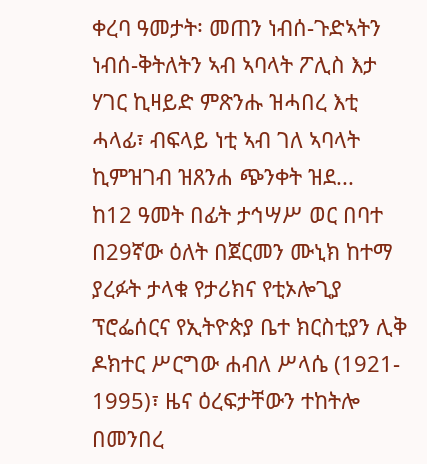ቀረባ ዓመታት፡ መጠን ነብሰ-ጉድኣትን ነብሰ-ቅትለትን ኣብ ኣባላት ፖሊስ እታ ሃገር ኪዛይድ ምጽንሑ ዝሓበረ እቲ ሓላፊ፣ ብፍላይ ነቲ ኣብ ገለ ኣባላት ኪምዝገብ ዝጸንሐ ጭንቀት ዝደ...
ከ12 ዓመት በፊት ታኅሣሥ ወር በባተ በ29ኛው ዕለት በጀርመን ሙኒክ ከተማ ያረፉት ታላቁ የታሪክና የቲኦሎጊያ ፕሮፌሰርና የኢትዮጵያ ቤተ ክርስቲያን ሊቅ ዶክተር ሥርግው ሐብለ ሥላሴ (1921- 1995)፣ ዜና ዕረፍታቸውን ተከትሎ በመንበረ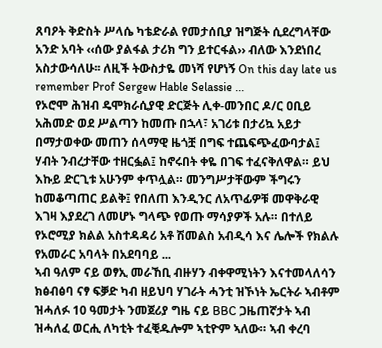ጸባዖት ቅድስት ሥላሴ ካቴድራል የመታሰቢያ ዝግጅት ሲደረግላቸው አንድ አባት ‹‹ሰው ያልፋል ታሪክ ግን ይተርፋል›› ብለው እንደነበረ አስታውሳለሁ፡፡ ለዚች ትውስታዬ መነሻ የሆነኝ On this day late us remember Prof Sergew Hable Selassie ...
የኦሮሞ ሕዝብ ዴሞክራሲያዊ ድርጅት ሊቀ-መንበር ዶ/ር ዐቢይ አሕመድ ወደ ሥልጣን ከመጡ በኋላ፣ አገሪቱ በታሪኳ አይታ በማታወቀው መጠን ሰላማዊ ዜጎቿ በግፍ ተጨፍጭፈውባታል፤ ሃብት ንብረታቸው ተዘርፏል፤ ከኖሩበት ቀዬ በገፍ ተፈናቅለዋል። ይህ እኩይ ድርጊቱ አሁንም ቀጥሏል። መንግሥታቸውም ችግሩን ከመቆጣጠር ይልቅ፤ የበለጠ እንዲንር ለአጥፊዎቹ መዋቅራዊ እገዛ እያደረገ ለመሆኑ ግላጭ የወጡ ማሳያዎች አሉ። በተለይ የኦሮሚያ ክልል አስተዳዳሪ አቶ ሽመልስ አብዲሳ እና ሌሎች የክልሉ የአመራር አባላት በአደባባይ ...
ኣብ ዓለም ናይ ወፃኢ መራኸቢ ብዙሃን ብቀዋሚነትን እናተመላለሳን ክፅብፅባ ናፃ ፍቓድ ካብ ዘይህባ ሃገራት ሓንቲ ዝኾነት ኤርትራ ኣብቶም ዝሓለፉ 10 ዓመታት ንመጀሪያ ግዜ ናይ BBC ጋዜጠኛታት ኣብ ዝሓለፈ ወርሒ ለካቲት ተፈቒዱሎም ኣቲዮም ኣለው። ኣብ ቀረባ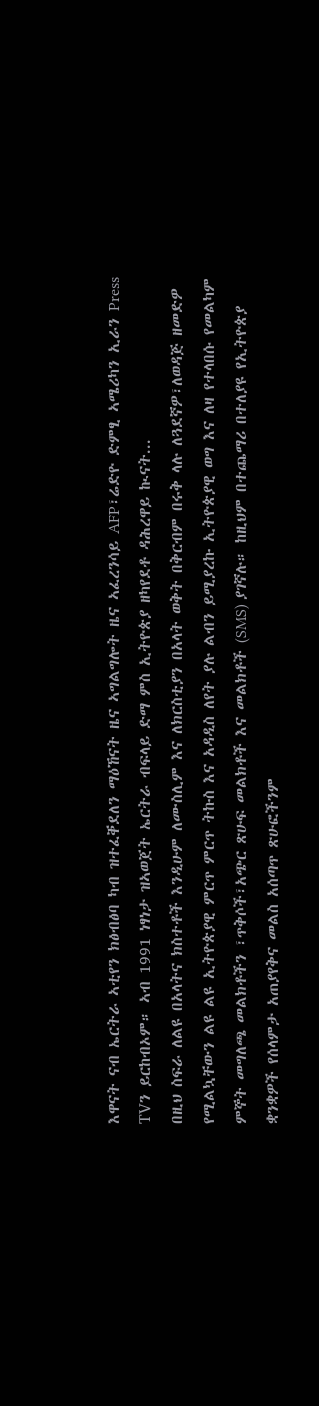እዋናት ናብ ኤርትራ ኣቲየን ክፅብፅባ ካብ ዝተፈቐደለን ማዕኸናት ዜና ኣግልግሎት ዜና ኣፈረንሳይ AFP፣ሬድዮ ድምፂ ኣሜሪካን ኢራን Press TVን ይርከብኦም። ኣብ 1991 ነፃነታ ዝኣወጀት ኤርትራ ብፍላይ ድማ ምስ ኢትዮጵያ ዘካየደቶ ዳሕረዋይ ኲናት...
በዚህ ስፍራ ለልዩ በአላትና ክስተቶች እንዲሁም ለሙስሊም እና ለክርስቲያን በአላት ወቅት በቅርብም በሩቅ ላሉ ለጓደኛዎ፣ለወዳጅ ዘመድዎ የሚልኳቸውን ልዩ ልዩ ኢትዮጵያዊ ምርጥ ምርጥ ትኩስ እና አዳዲስ ለየት ያሉ ልብን ይሚያረኩ ኢትዮጵያዊ ወግ እና ለዛ የተላበሱ የመልካም ምኞት መግለጫ መልክቶችን ፣ጥቅሶች፣አጭር ጽሁፍ መልክቶች እና መልክቶች (SMS) ያገኛሉ። ከዚህም በተጨማሪ በተለያዩ የኢትዮጵያ ቋንቋዎች የሰላምታ አጠያየቅና መልስ አሰጣጥ ጽሁፎችንም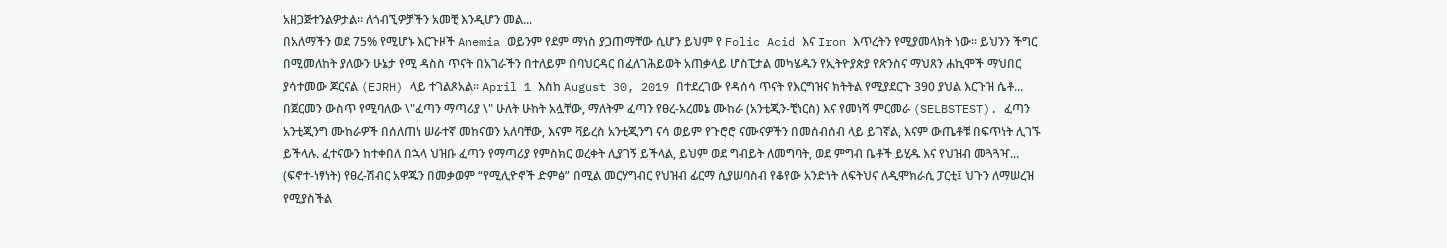አዘጋጅተንልዎታል። ለጎብኚዎቻችን አመቺ እንዲሆን መል...
በአለማችን ወደ 75% የሚሆኑ እርጉዞች Anemia ወይንም የደም ማነስ ያጋጠማቸው ሲሆን ይህም የ Folic Acid እና Iron እጥረትን የሚያመላክት ነው፡፡ ይህንን ችግር በሚመለከት ያለውን ሁኔታ የሚ ዳስስ ጥናት በአገራችን በተለይም በባህርዳር በፈለገሕይወት አጠቃላይ ሆስፒታል መካሄዱን የኢትዮያጵያ የጽንስና ማህጸን ሐኪሞች ማህበር ያሳተመው ጆርናል (EJRH) ላይ ተገልጾአል፡፡ April 1 እስከ August 30, 2019 በተደረገው የዳሰሳ ጥናት የእርግዝና ክትትል የሚያደርጉ 390 ያህል እርጉዝ ሴቶ...
በጀርመን ውስጥ የሚባለው \"ፈጣን ማጣሪያ \" ሁለት ሁከት አሏቸው, ማለትም ፈጣን የፀረ-አረመኔ ሙከራ (አንቲጂን-ቺነርስ) እና የመነሻ ምርመራ (SELBSTEST). ፈጣን አንቲጂንግ ሙከራዎች በሰለጠነ ሠራተኛ መከናወን አለባቸው, እናም ቫይረስ አንቲጂንግ ናሳ ወይም የጉሮሮ ናሙናዎችን በመሰብሰብ ላይ ይገኛል, እናም ውጤቶቹ በፍጥነት ሊገኙ ይችላሉ. ፈተናውን ከተቀበለ በኋላ ህዝቡ ፈጣን የማጣሪያ የምስክር ወረቀት ሊያገኝ ይችላል, ይህም ወደ ግብይት ለመግባት, ወደ ምግብ ቤቶች ይሂዱ እና የህዝብ መጓጓዣ...
(ፍኖተ-ነፃነት) የፀረ-ሽብር አዋጁን በመቃወም “የሚሊዮኖች ድምፅ” በሚል መርሃግብር የህዝብ ፊርማ ሲያሠባስብ የቆየው አንድነት ለፍትህና ለዲሞክራሲ ፓርቲ፤ ህጉን ለማሠረዝ የሚያስችል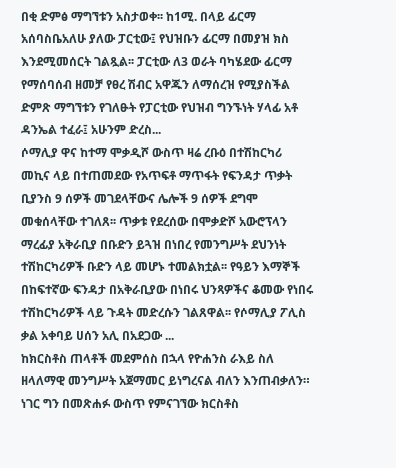በቂ ድምፅ ማግኘቱን አስታወቀ፡፡ ከ1ሚ. በላይ ፊርማ አሰባስቤአለሁ ያለው ፓርቲው፤ የህዝቡን ፊርማ በመያዝ ክስ እንደሚመሰርት ገልጿል፡፡ ፓርቲው ለ3 ወራት ባካሄደው ፊርማ የማሰባሰብ ዘመቻ የፀረ ሽብር አዋጁን ለማሰረዝ የሚያስችል ድምጽ ማግኘቱን የገለፁት የፓርቲው የህዝብ ግንኙነት ሃላፊ አቶ ዳንኤል ተፈራ፤ አሁንም ድረስ...
ሶማሊያ ዋና ከተማ ሞቃዲሾ ውስጥ ዛሬ ረቡዕ በተሽከርካሪ መኪና ላይ በተጠመደው የአጥፍቶ ማጥፋት የፍንዳታ ጥቃት ቢያንስ 9 ሰዎች መገደላቸውና ሌሎች 9 ሰዎች ደግሞ መቁሰላቸው ተገለጸ፡፡ ጥቃቱ የደረሰው በሞቃድሾ አውሮፕላን ማረፊያ አቅራቢያ በቡድን ይጓዝ በነበረ የመንግሥት ደህንነት ተሽከርካሪዎች ቡድን ላይ መሆኑ ተመልክቷል፡፡ የዓይን እማኞች በከፍተኛው ፍንዳታ በአቅራቢያው በነበሩ ህንጻዎችና ቆመው የነበሩ ተሽከርካሪዎች ላይ ጉዳት መድረሱን ገልጸዋል፡፡ የሶማሊያ ፖሊስ ቃል አቀባይ ሀሰን አሊ በአደጋው ...
ከክርስቶስ ጠላቶች መደምሰስ በኋላ የዮሐንስ ራእይ ስለ ዘላለማዊ መንግሥት አጀማመር ይነግረናል ብለን እንጠብቃለን። ነገር ግን በመጽሐፉ ውስጥ የምናገኘው ክርስቶስ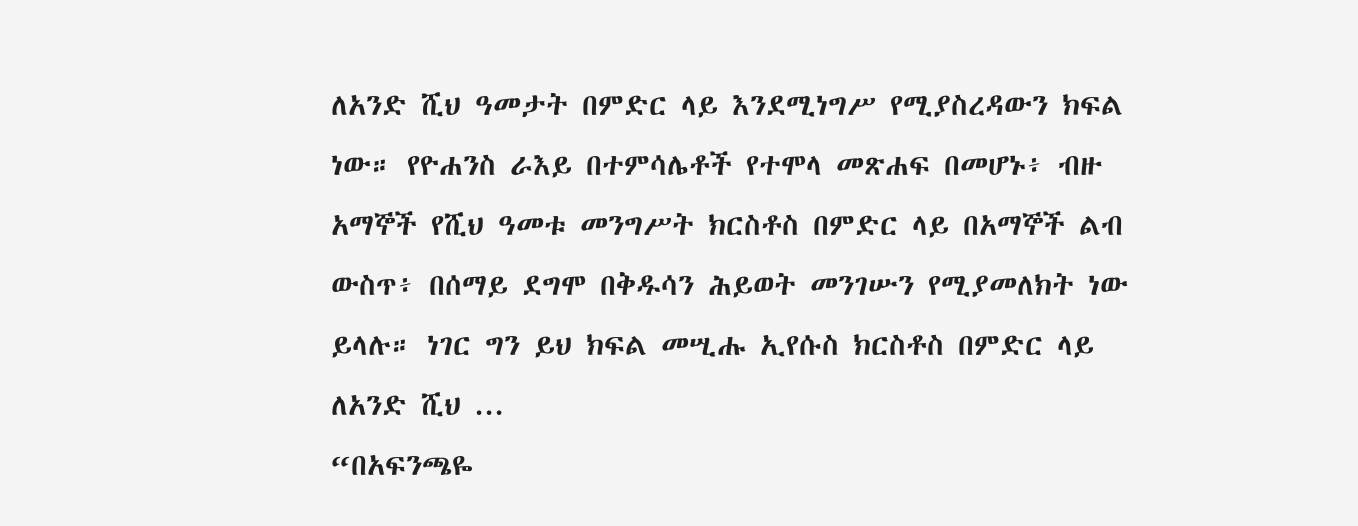ለአንድ ሺህ ዓመታት በምድር ላይ እንደሚነግሥ የሚያስረዳውን ክፍል ነው። የዮሐንስ ራእይ በተምሳሌቶች የተሞላ መጽሐፍ በመሆኑ፥ ብዙ አማኞች የሺህ ዓመቱ መንግሥት ክርስቶስ በምድር ላይ በአማኞች ልብ ውስጥ፥ በሰማይ ደግሞ በቅዱሳን ሕይወት መንገሡን የሚያመለክት ነው ይላሉ። ነገር ግን ይህ ክፍል መሢሑ ኢየሱስ ክርስቶስ በምድር ላይ ለአንድ ሺህ ...
“በአፍንጫዬ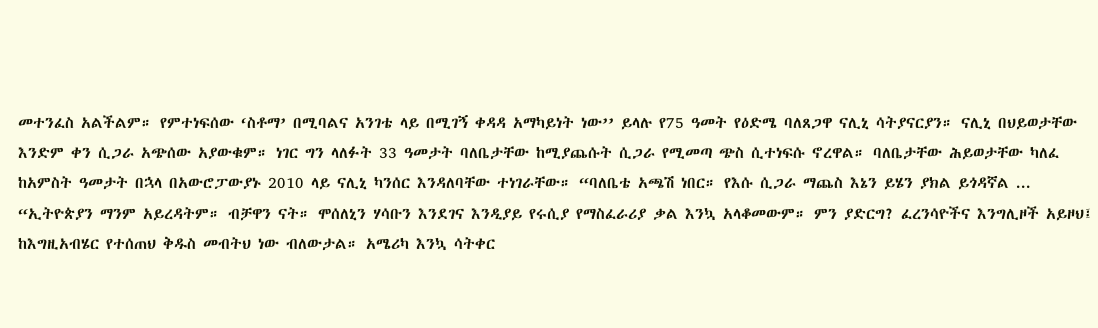መተንፈስ አልችልም። የምተነፍሰው ‘ስቶማ’ በሚባልና አንገቴ ላይ በሚገኝ ቀዳዳ አማካይነት ነው’’ ይላሉ የ75 ዓመት የዕድሜ ባለጸጋዋ ናሊኒ ሳትያናርያን። ናሊኒ በህይወታቸው እንድም ቀን ሲጋራ አጭሰው አያውቁም። ነገር ግን ላለፉት 33 ዓመታት ባለቤታቸው ከሚያጨሱት ሲጋራ የሚመጣ ጭስ ሲተነፍሱ ኖረዋል። ባለቤታቸው ሕይወታቸው ካለፈ ከአምስት ዓመታት በኋላ በአውሮፓውያኑ 2010 ላይ ናሊኒ ካንሰር እንዳለባቸው ተነገራቸው። “ባለቤቴ አጫሽ ነበር። የእሱ ሲጋራ ማጨስ እኔን ይሄን ያክል ይጎዳኛል ...
“ኢትዮጵያን ማንም አይረዳትም። ብቻዋን ናት። ሞሰለኒን ሃሳቡን እንደገና እንዲያይ የሩሲያ የማስፈራሪያ ቃል እንኳ አላቆመውም። ምን ያድርግ? ፈረንሳዮችና እንግሊዞች አይዞህ፤ ከእግዚአብሄር የተሰጠህ ቅዱስ መብትህ ነው ብለውታል። አሜሪካ እንኳ ሳትቀር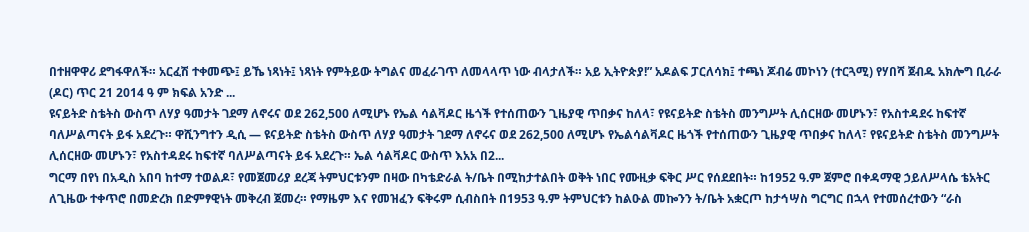በተዘዋዋሪ ደግፋዋለች። አርፈሽ ተቀመጭ፤ ይኼ ነጻነት፤ ነጻነት የምትይው ትግልና መፈራገጥ ለመላላጥ ነው ብላታለች። አይ ኢትዮጵያ!” አዶልፍ ፓርለሳክ፤ ተጫነ ጆብሬ መኮነን (ተርጓሚ) የሃበሻ ጀብዱ አክሎግ ቢራራ (ዶር) ጥር 21 2014 ዓ ም ክፍል አንድ ...
ዩናይትድ ስቴትስ ውስጥ ለሃያ ዓመታት ገደማ ለኖሩና ወደ 262,500 ለሚሆኑ የኤል ሳልቫዶር ዜጎች የተሰጠውን ጊዜያዊ ጥበቃና ከለላ፣ የዩናይትድ ስቴትስ መንግሥት ሊሰርዘው መሆኑን፣ የአስተዳደሩ ከፍተኛ ባለሥልጣናት ይፋ አደረጉ። ዋሺንግተን ዲሲ — ዩናይትድ ስቴትስ ውስጥ ለሃያ ዓመታት ገደማ ለኖሩና ወደ 262,500 ለሚሆኑ የኤልሳልቫዶር ዜጎች የተሰጠውን ጊዜያዊ ጥበቃና ከለላ፣ የዩናይትድ ስቴትስ መንግሥት ሊሰርዘው መሆኑን፣ የአስተዳደሩ ከፍተኛ ባለሥልጣናት ይፋ አደረጉ። ኤል ሳልቫዶር ውስጥ እአአ በ2...
ግርማ በየነ በአዲስ አበባ ከተማ ተወልዶ፣ የመጀመሪያ ደረጃ ትምህርቱንም በዛው በካቴድራል ት/ቤት በሚከታተልበት ወቅት ነበር የሙዚቃ ፍቅር ሥር የሰደደበት። ከ1952 ዓ.ም ጀምሮ በቀዳማዊ ኃይለሥላሴ ቴአትር ለጊዜው ተቀጥሮ በመድረክ በድምፃዊነት መቅረብ ጀመረ። የማዜም እና የመዝፈን ፍቅሩም ሲብስበት በ1953 ዓ.ም ትምህርቱን ከልዑል መኰንን ት/ቤት አቋርጦ ከታኅሣስ ግርግር በኋላ የተመሰረተውን “ራስ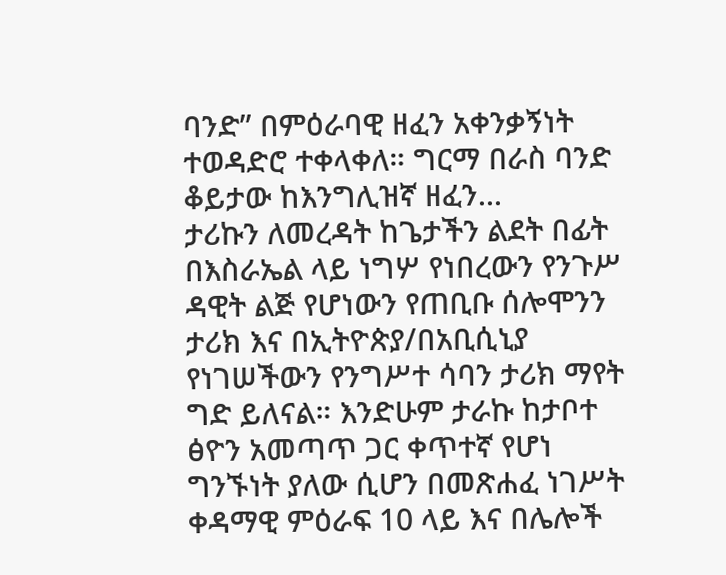ባንድ” በምዕራባዊ ዘፈን አቀንቃኝነት ተወዳድሮ ተቀላቀለ። ግርማ በራስ ባንድ ቆይታው ከእንግሊዝኛ ዘፈን...
ታሪኩን ለመረዳት ከጌታችን ልደት በፊት በእስራኤል ላይ ነግሦ የነበረውን የንጉሥ ዳዊት ልጅ የሆነውን የጠቢቡ ሰሎሞንን ታሪክ እና በኢትዮጵያ/በአቢሲኒያ የነገሠችውን የንግሥተ ሳባን ታሪክ ማየት ግድ ይለናል። እንድሁም ታራኩ ከታቦተ ፅዮን አመጣጥ ጋር ቀጥተኛ የሆነ ግንኙነት ያለው ሲሆን በመጽሐፈ ነገሥት ቀዳማዊ ምዕራፍ 10 ላይ እና በሌሎች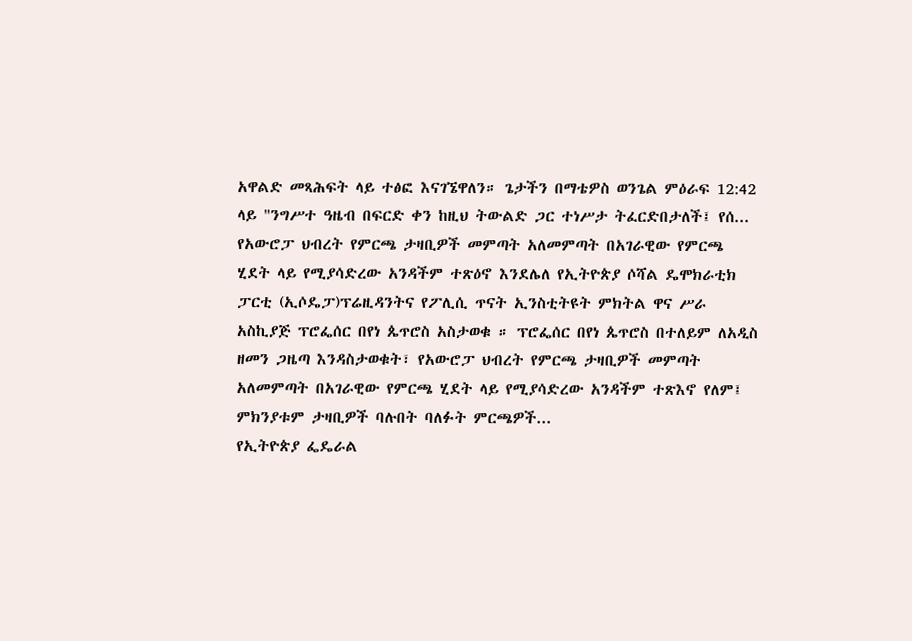አዋልድ መጻሕፍት ላይ ተፅፎ እናገኜዋለን። ጌታችን በማቴዎስ ወንጌል ምዕራፍ 12:42 ላይ "ንግሥተ ዓዜብ በፍርድ ቀን ከዚህ ትውልድ ጋር ተነሥታ ትፈርድበታለች፤ የሰ...
የአውሮፓ ህብረት የምርጫ ታዛቢዎች መምጣት አለመምጣት በአገራዊው የምርጫ ሂደት ላይ የሚያሳድረው አንዳችም ተጽዕኖ እንደሌለ የኢትዮጵያ ሶሻል ዴሞክራቲክ ፓርቲ (ኢሶዴፓ)ፕሬዚዳንትና የፖሊሲ ጥናት ኢንስቲትዩት ምክትል ዋና ሥራ አስኪያጅ ፕሮፌሰር በየነ ጴጥሮስ አስታወቁ ። ፕሮፌሰር በየነ ጴጥሮስ በተለይም ለአዲስ ዘመን ጋዜጣ እንዳስታወቁት፣ የአውሮፓ ህብረት የምርጫ ታዛቢዎች መምጣት አለመምጣት በአገራዊው የምርጫ ሂደት ላይ የሚያሳድረው አንዳችም ተጽእኖ የለም፤ ምክንያቱም ታዛቢዎች ባሉበት ባለፉት ምርጫዎች...
የኢትዮጵያ ፌዴራል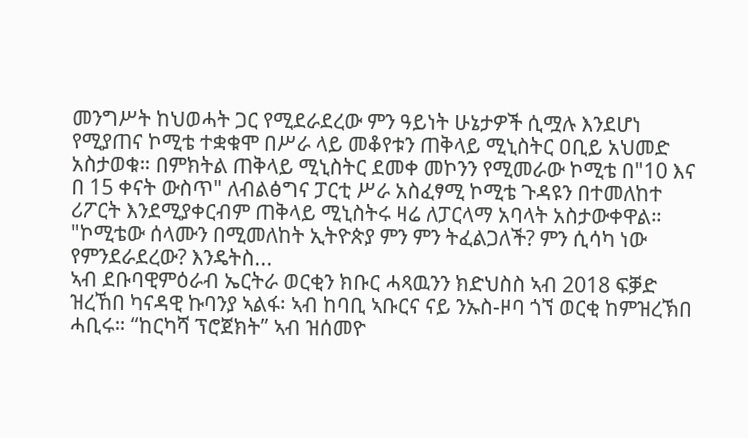መንግሥት ከህወሓት ጋር የሚደራደረው ምን ዓይነት ሁኔታዎች ሲሟሉ እንደሆነ የሚያጠና ኮሚቴ ተቋቁሞ በሥራ ላይ መቆየቱን ጠቅላይ ሚኒስትር ዐቢይ አህመድ አስታወቁ። በምክትል ጠቅላይ ሚኒስትር ደመቀ መኮንን የሚመራው ኮሚቴ በ"10 እና በ 15 ቀናት ውስጥ" ለብልፅግና ፓርቲ ሥራ አስፈፃሚ ኮሚቴ ጉዳዩን በተመለከተ ሪፖርት እንደሚያቀርብም ጠቅላይ ሚኒስትሩ ዛሬ ለፓርላማ አባላት አስታውቀዋል። "ኮሚቴው ሰላሙን በሚመለከት ኢትዮጵያ ምን ምን ትፈልጋለች? ምን ሲሳካ ነው የምንደራደረው? እንዴትስ...
ኣብ ደቡባዊምዕራብ ኤርትራ ወርቂን ክቡር ሓጻዉንን ክድህስስ ኣብ 2018 ፍቓድ ዝረኸበ ካናዳዊ ኩባንያ ኣልፋ፡ ኣብ ከባቢ ኣቡርና ናይ ንኡስ-ዞባ ጎኘ ወርቂ ከምዝረኽበ ሓቢሩ። “ከርካሻ ፕሮጀክት” ኣብ ዝሰመዮ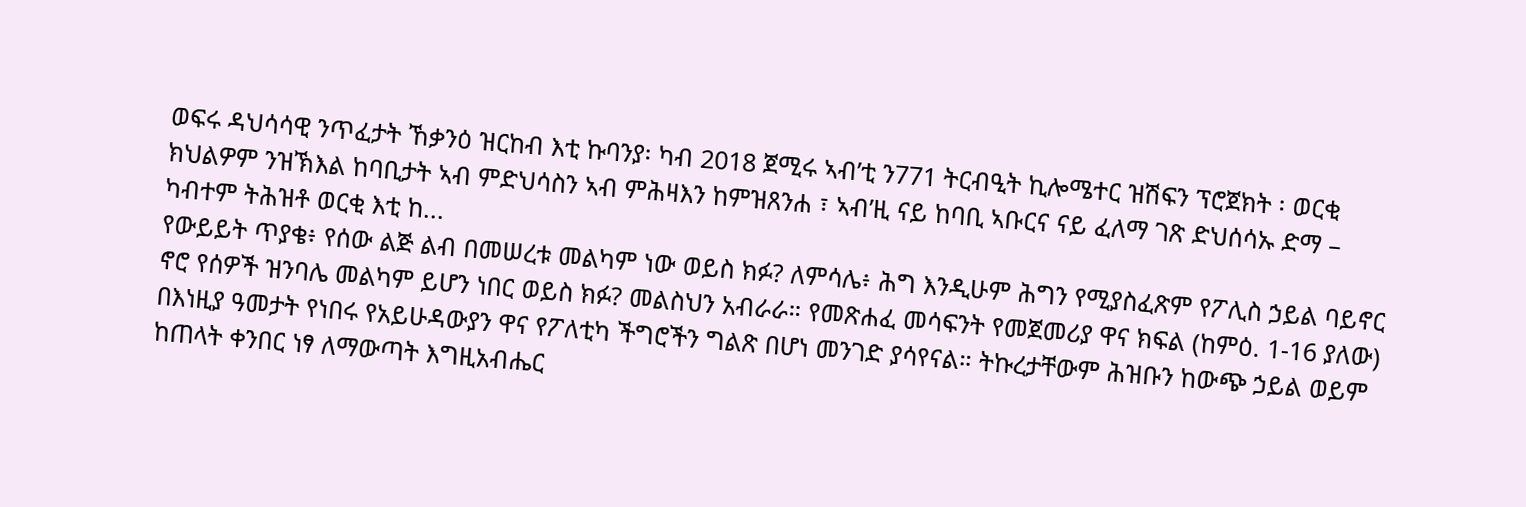ወፍሩ ዳህሳሳዊ ንጥፈታት ኸቃንዕ ዝርከብ እቲ ኩባንያ፡ ካብ 2018 ጀሚሩ ኣብ’ቲ ን771 ትርብዒት ኪሎሜተር ዝሽፍን ፕሮጀክት ፡ ወርቂ ክህልዎም ንዝኽእል ከባቢታት ኣብ ምድህሳስን ኣብ ምሕዛእን ከምዝጸንሐ ፣ ኣብ’ዚ ናይ ከባቢ ኣቡርና ናይ ፈለማ ገጽ ድህሰሳኡ ድማ – ካብተም ትሕዝቶ ወርቂ እቲ ከ...
የውይይት ጥያቄ፥ የሰው ልጅ ልብ በመሠረቱ መልካም ነው ወይስ ክፉ? ለምሳሌ፥ ሕግ እንዲሁም ሕግን የሚያስፈጽም የፖሊስ ኃይል ባይኖር ኖሮ የሰዎች ዝንባሌ መልካም ይሆን ነበር ወይስ ክፉ? መልስህን አብራራ። የመጽሐፈ መሳፍንት የመጀመሪያ ዋና ክፍል (ከምዕ. 1-16 ያለው) በእነዚያ ዓመታት የነበሩ የአይሁዳውያን ዋና የፖለቲካ ችግሮችን ግልጽ በሆነ መንገድ ያሳየናል። ትኩረታቸውም ሕዝቡን ከውጭ ኃይል ወይም ከጠላት ቀንበር ነፃ ለማውጣት እግዚአብሔር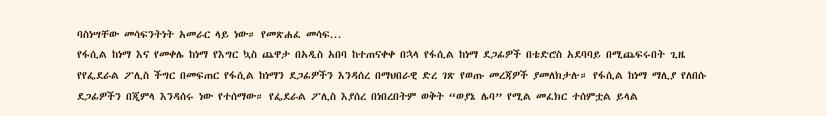ባስነሣቸው መሳፍንትነት አመራር ላይ ነው። የመጽሐፈ መሳፍ...
የፋሲል ከነማ እና የመቀሌ ከነማ የእግር ኳስ ጨዋታ በአዲስ አበባ ከተጠናቀቀ በኋላ የፋሲል ከነማ ደጋፊዎች በቴድሮስ አደባባይ በሚጨፍሩበት ጊዜ የየፌደራል ፖሊስ ችግር በመፍጠር የፋሲል ከነማን ደጋፊዎችን እንዳሰረ በማህበራዊ ድረ ገጽ የወጡ መረጃዎች ያመለክታሉ። የፋሲል ከነማ ማሊያ የለበሱ ደጋፊዎችን በጂምላ እንዳሰሩ ነው የተሰማው። የፌደራል ፖሊስ እያሰረ በነበረበትም ወቅት “ወያኔ ሌባ” የሚል መፈክር ተሰምቷል ይላል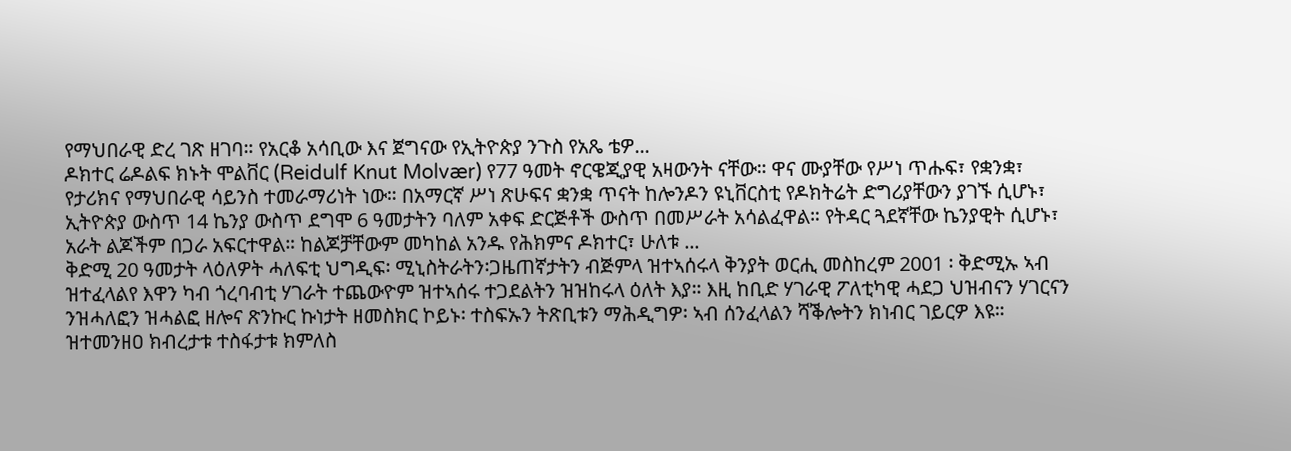የማህበራዊ ድረ ገጽ ዘገባ። የአርቆ አሳቢው እና ጀግናው የኢትዮጵያ ንጉስ የአጼ ቴዎ...
ዶክተር ሬዶልፍ ክኑት ሞልቨር (Reidulf Knut Molvær) የ77 ዓመት ኖርዌጂያዊ አዛውንት ናቸው። ዋና ሙያቸው የሥነ ጥሑፍ፣ የቋንቋ፣ የታሪክና የማህበራዊ ሳይንስ ተመራማሪነት ነው። በአማርኛ ሥነ ጽሁፍና ቋንቋ ጥናት ከሎንዶን ዩኒቨርስቲ የዶክትሬት ድግሪያቸውን ያገኙ ሲሆኑ፣ ኢትዮጵያ ውስጥ 14 ኬንያ ውስጥ ደግሞ 6 ዓመታትን ባለም አቀፍ ድርጅቶች ውስጥ በመሥራት አሳልፈዋል። የትዳር ጓደኛቸው ኬንያዊት ሲሆኑ፣ አራት ልጆችም በጋራ አፍርተዋል። ከልጆቻቸውም መካከል አንዱ የሕክምና ዶክተር፣ ሁለቱ ...
ቅድሚ 20 ዓመታት ላዕለዎት ሓለፍቲ ህግዲፍ፡ ሚኒስትራትን፡ጋዜጠኛታትን ብጅምላ ዝተኣሰሩላ ቅንያት ወርሒ መስከረም 2001 ፡ ቅድሚኡ ኣብ ዝተፈላልየ እዋን ካብ ጎረባብቲ ሃገራት ተጨውዮም ዝተኣሰሩ ተጋደልትን ዝዝከሩላ ዕለት እያ። እዚ ከቢድ ሃገራዊ ፖለቲካዊ ሓደጋ ህዝብናን ሃገርናን ንዝሓለፎን ዝሓልፎ ዘሎና ጽንኩር ኩነታት ዘመስክር ኮይኑ፡ ተስፍኡን ትጽቢቱን ማሕዲግዎ፡ ኣብ ሰንፈላልን ሻቕሎትን ክነብር ገይርዎ እዩ። ዝተመንዘዐ ክብረታቱ ተስፋታቱ ክምለስ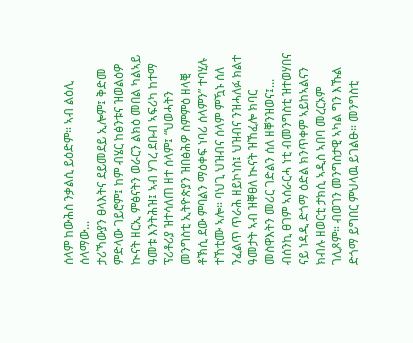ሰላም ከውሕስ ንቃልሲ ይዕድም። ኣብ ልዕሊ ሰላማው...
ታሪኻውያን ፀላእትና ደይመደይ ኢሎም፤ ቅድመ ምድላው ገይሮም፤ ከም ብሄር ከፅንቱና ዝወልዕዎ ኲናት ዘርኢ ምፅናትን ወራርን ልክዕ መበል ካልኣይ ዓመቱ እንትሕዝ፤ ኣብ ሃገረ ደቡብ ኣፍሪካ ከተማ ፕሪቶሪያ ዝተሳለጠ ዘተ ሰላም፤ “ህወሓትን መንግስቲ ኢትዮጵያን ዝበፅሕዎ ስምምዕ ዘላቒ ቶኽሲ ደው ምባልን ማዕቀፍ ነባሪ ሰላምን” ተባሂሉ ተኸቲሙ ኣሎ። ባህጊ ህዝብና ሰላም ምዃኑ ሰለ ንፈልጥ ጥራሕ ዘይኮነስ፤ ህዝብና ንዝሓለፉ ክልተ ዓመታት ኣብ ዝቐፀለ ኲናት ዝኸፈሎ ክባር መስዋእትን መሪር ገድልን ሰለ ዘቐንዝወና፤...
ብሰንኪ ፀገም ኣሰራርሓ ነቲ ብመንግስቲ ዝተወሃበና ናይ ነዳዲ ድጎማ ዕድል ክንጥቀም ኣይከኣልናን ክብሉ ዘወርቲ ታክሲ ኣዲስ ኣበባ መረርኦም ገሊጾም። ብወገን መንግስታዊ ኣካል ግን እኹል ድጎማ ይግበር ምህላዉ ይገልፁ። መንግስቲ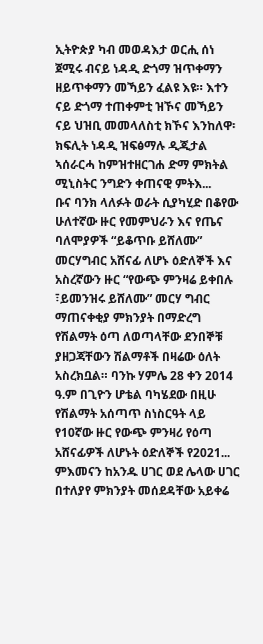ኢትዮጵያ ካብ መወዳእታ ወርሒ ሰነ ጀሚሩ ብናይ ነዳዲ ድጎማ ዝጥቀማን ዘይጥቀማን መኻይን ፈልዩ እዩ። እተን ናይ ድጎማ ተጠቀምቲ ዝኾና መኻይን ናይ ህዝቢ መመላለስቲ ክኾና እንከለዋ፡ ክፍሊት ነዳዲ ዝፍፅማሉ ዲጂታል ኣሰራርሓ ከምዝተዘርገሐ ድማ ምክትል ሚኒስትር ንግድን ቀጠናዊ ምትእ...
ቡና ባንክ ላለፉት ወራት ሲያካሂድ በቆየው ሁለተኛው ዙር የመምህራን እና የጤና ባለሞያዎች “ይቆጥቡ ይሸለሙ” መርሃግብር አሸናፊ ለሆኑ ዕድለኞች እና አስረኛውን ዙር “የውጭ ምንዛሬ ይቀበሉ ፣ይመንዝሩ ይሸለሙ” መርሃ ግብር ማጠናቀቂያ ምክንያት በማድረግ የሽልማት ዕጣ ለወጣላቸው ደንበኞቹ ያዘጋጃቸውን ሽልማቶች በዛሬው ዕለት አስረክቧል። ባንኩ ሃምሌ 28 ቀን 2014 ዓ.ም በጊዮን ሆቴል ባካሄደው በዚሁ የሽልማት አሰጣጥ ስነስርዓት ላይ የ10ኛው ዙር የውጭ ምንዛሪ የዕጣ አሸናፊዎች ለሆኑት ዕድለኞች የ2021...
ምእመናን ከአንዱ ሀገር ወደ ሌላው ሀገር በተለያየ ምክንያት መሰደዳቸው አይቀሬ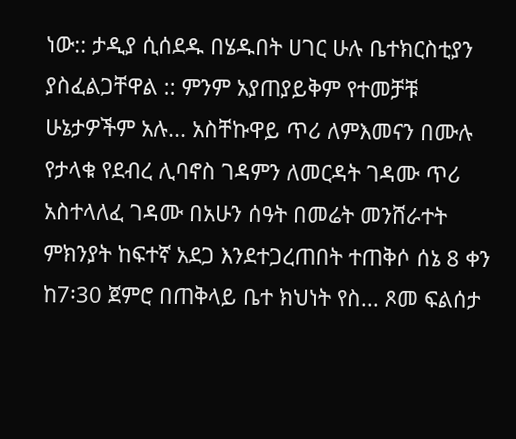ነው:: ታዲያ ሲሰደዱ በሄዱበት ሀገር ሁሉ ቤተክርስቲያን ያስፈልጋቸዋል :: ምንም አያጠያይቅም የተመቻቹ ሁኔታዎችም አሉ... አስቸኩዋይ ጥሪ ለምእመናን በሙሉ የታላቁ የደብረ ሊባኖስ ገዳምን ለመርዳት ገዳሙ ጥሪ አስተላለፈ ገዳሙ በአሁን ሰዓት በመሬት መንሸራተት ምክንያት ከፍተኛ አደጋ እንደተጋረጠበት ተጠቅሶ ሰኔ 8 ቀን ከ7፡30 ጀምሮ በጠቅላይ ቤተ ክህነት የስ... ጾመ ፍልሰታ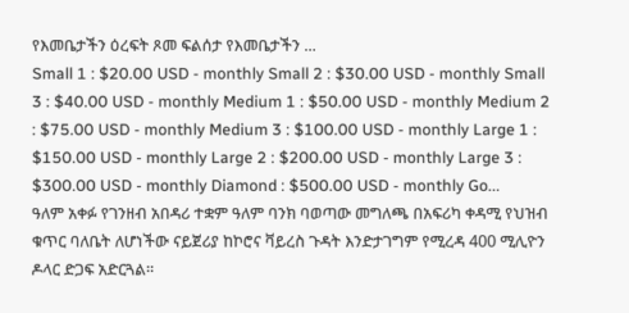የእመቤታችን ዕረፍት ጾመ ፍልሰታ የእመቤታችን ...
Small 1 : $20.00 USD - monthly Small 2 : $30.00 USD - monthly Small 3 : $40.00 USD - monthly Medium 1 : $50.00 USD - monthly Medium 2 : $75.00 USD - monthly Medium 3 : $100.00 USD - monthly Large 1 : $150.00 USD - monthly Large 2 : $200.00 USD - monthly Large 3 : $300.00 USD - monthly Diamond : $500.00 USD - monthly Go...
ዓለም አቀፉ የገንዘብ አበዳሪ ተቋም ዓለም ባንክ ባወጣው መግለጫ በአፍሪካ ቀዳሚ የህዝብ ቁጥር ባለቤት ለሆነችው ናይጀሪያ ከኮሮና ቫይረስ ጉዳት እንድታገግም የሚረዳ 400 ሚሊዮን ዶላር ድጋፍ አድርጓል።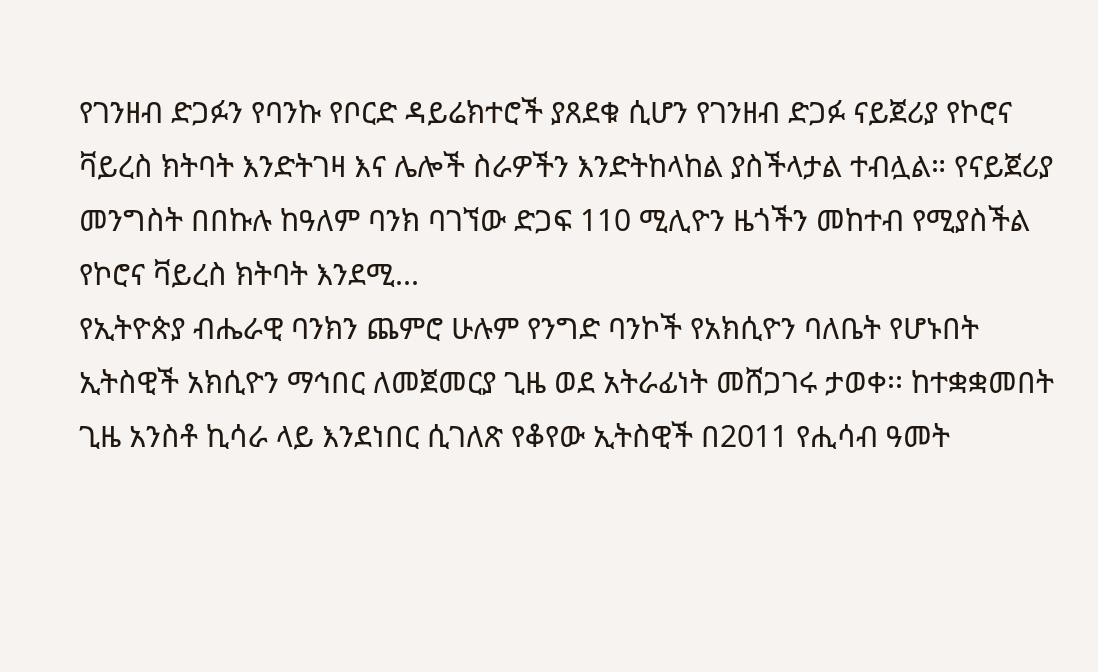የገንዘብ ድጋፉን የባንኩ የቦርድ ዳይሬክተሮች ያጸደቁ ሲሆን የገንዘብ ድጋፉ ናይጀሪያ የኮሮና ቫይረስ ክትባት እንድትገዛ እና ሌሎች ስራዎችን እንድትከላከል ያስችላታል ተብሏል። የናይጀሪያ መንግስት በበኩሉ ከዓለም ባንክ ባገኘው ድጋፍ 110 ሚሊዮን ዜጎችን መከተብ የሚያስችል የኮሮና ቫይረስ ክትባት እንደሚ...
የኢትዮጵያ ብሔራዊ ባንክን ጨምሮ ሁሉም የንግድ ባንኮች የአክሲዮን ባለቤት የሆኑበት ኢትስዊች አክሲዮን ማኅበር ለመጀመርያ ጊዜ ወደ አትራፊነት መሸጋገሩ ታወቀ፡፡ ከተቋቋመበት ጊዜ አንስቶ ኪሳራ ላይ እንደነበር ሲገለጽ የቆየው ኢትስዊች በ2011 የሒሳብ ዓመት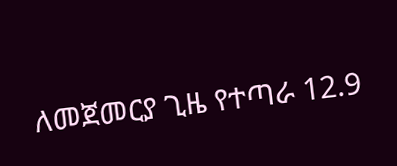ለመጀመርያ ጊዜ የተጣራ 12.9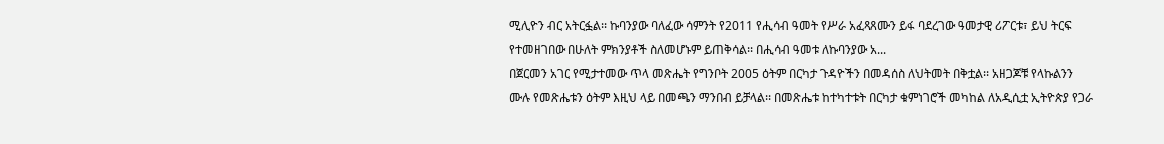ሚሊዮን ብር አትርፏል፡፡ ኩባንያው ባለፈው ሳምንት የ2011 የሒሳብ ዓመት የሥራ አፈጻጸሙን ይፋ ባደረገው ዓመታዊ ሪፖርቱ፣ ይህ ትርፍ የተመዘገበው በሁለት ምክንያቶች ስለመሆኑም ይጠቅሳል፡፡ በሒሳብ ዓመቱ ለኩባንያው አ...
በጀርመን አገር የሚታተመው ጥላ መጽሔት የግንቦት 2005 ዕትም በርካታ ጉዳዮችን በመዳሰስ ለህትመት በቅቷል፡፡ አዘጋጆቹ የላኩልንን ሙሉ የመጽሔቱን ዕትም እዚህ ላይ በመጫን ማንበብ ይቻላል፡፡ በመጽሔቱ ከተካተቱት በርካታ ቁምነገሮች መካከል ለአዲሲቷ ኢትዮጵያ የጋራ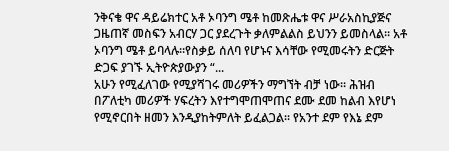ንቅናቄ ዋና ዳይሬክተር አቶ ኦባንግ ሜቶ ከመጽሔቱ ዋና ሥራአስኪያጅና ጋዜጠኛ መስፍን አብርሃ ጋር ያደረጉት ቃለምልልስ ይህንን ይመስላል፡፡ አቶ ኦባንግ ሜቶ ይባላሉ።የስቃይ ሰለባ የሆኑና እሳቸው የሚመሩትን ድርጅት ድጋፍ ያገኙ ኢትዮጵያውያን “...
አሁን የሚፈለገው የሚያሻገሩ መሪዎችን ማግኘት ብቻ ነው። ሕዝብ በፖለቲካ መሪዎች ሃፍረትን እየተግሞጠሞጠና ደሙ ደመ ከልብ እየሆነ የሚኖርበት ዘመን እንዲያከትምለት ይፈልጋል። የአንተ ደም የእኔ ደም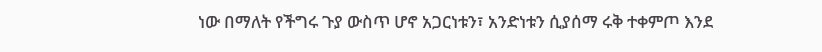ነው በማለት የችግሩ ጉያ ውስጥ ሆኖ አጋርነቱን፣ አንድነቱን ሲያሰማ ሩቅ ተቀምጦ እንደ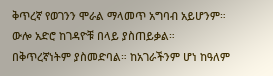ቅጥረኛ የወገንን ሞራል ማላመጥ አግባብ አይሆንም። ውሎ አድሮ ከገዳዮቹ በላይ ያስጠይቃል። በቅጥረኛነትም ያስመድባል። ከአገራችንም ሆነ ከዓለም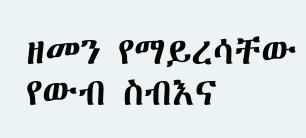ዘመን የማይረሳቸው የውብ ስብእና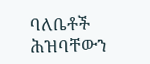ባለቤቶች ሕዝባቸውን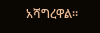አሻግረዋል።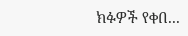ክፉዎች የቀበ...